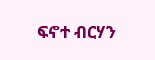ፍኖተ ብርሃን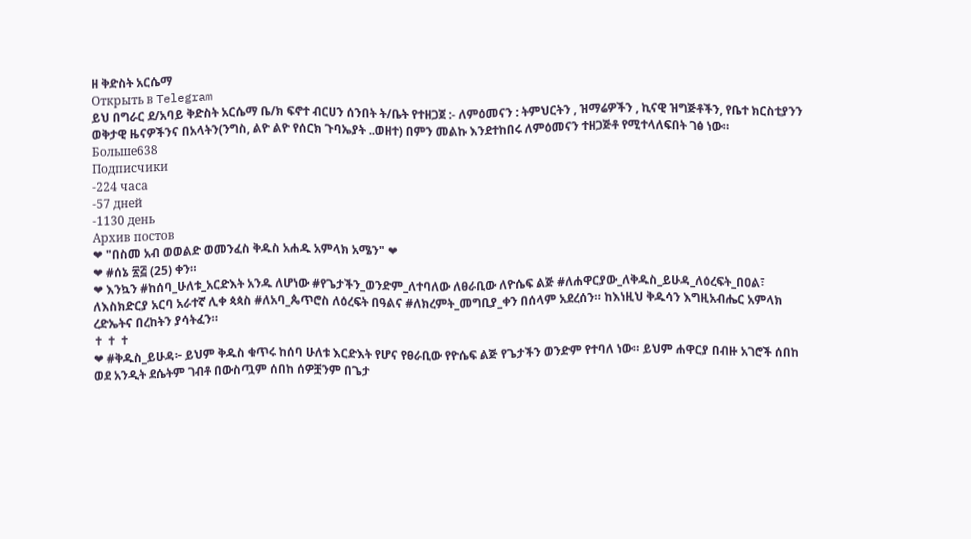ዘ ቅድስት አርሴማ
Открыть в Telegram
ይህ በግራር ደ/አባይ ቅድስት አርሴማ ቤ/ክ ፍኖተ ብርሀን ሰንበት ት/ቤት የተዘጋጀ :- ለምዕመናን : ትምህርትን , ዝማሬዎችን , ኪናዊ ዝግጅቶችን, የቤተ ክርስቲያንን ወቅታዊ ዜናዎችንና በአላትን(ንግስ, ልዮ ልዮ የሰርክ ጉባኤያት ..ወዘተ) በምን መልኩ እንደተከበሩ ለምዕመናን ተዘጋጅቶ የሚተላለፍበት ገፅ ነው።
Больше638
Подписчики
-224 часа
-57 дней
-1130 день
Архив постов
❤ "በስመ አብ ወወልድ ወመንፈስ ቅዱስ አሐዱ አምላክ አሜን" ❤
❤ #ሰኔ ፳፭ (25) ቀን።
❤ እንኳን #ከሰባ_ሁለቱ_አርድእት አንዱ ለሆነው #የጌታችን_ወንድም_ለተባለው ለፀራቢው ለዮሴፍ ልጅ #ለሐዋርያው_ለቅዱስ_ይሁዳ_ለዕረፍት_በዐል፣ ለእስክድርያ አርባ አራተኛ ሊቀ ጳጳስ #ለአባ_ጴጥሮስ ለዕረፍት በዓልና #ለክረምት_መግቢያ_ቀን በሰላም አደረሰን። ከእነዚህ ቅዱሳን እግዚአብሔር አምላክ ረድኤትና በረከትን ያሳትፈን።
✝ ✝ ✝
❤ #ቅዱስ_ይሁዳ፦ ይህም ቅዱስ ቁጥሩ ከሰባ ሁለቱ እርድእት የሆና የፀራቢው የዮሴፍ ልጅ የጌታችን ወንድም የተባለ ነው። ይህም ሐዋርያ በብዙ አገሮች ሰበከ ወደ አንዲት ደሴትም ገብቶ በውስጧም ሰበከ ሰዎቿንም በጌታ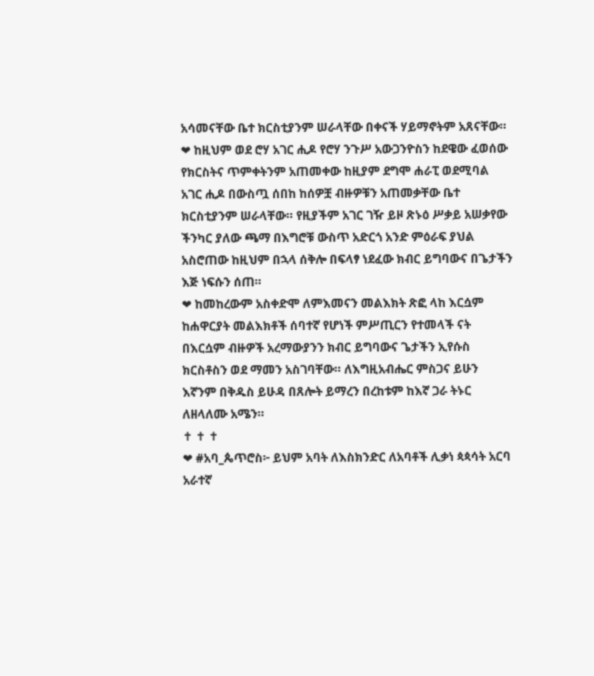አሳመናቸው ቤተ ክርስቲያንም ሠራላቸው በቀናች ሃይማኖትም አጸናቸው።
❤ ከዚህም ወደ ሮሃ አገር ሒዶ የሮሃ ንጉሥ አውጋንዮስን ከደዌው ፈወሰው የክርስትና ጥምቀትንም አጠመቀው ከዚያም ደግሞ ሐራፒ ወደሚባል አገር ሒዶ በውስጧ ሰበከ ከሰዎቿ ብዙዎቹን አጠመቃቸው ቤተ ክርስቲያንም ሠራላቸው። የዚያችም አገር ገዥ ይዞ ጽኑዕ ሥቃይ አሠቃየው ችንካር ያለው ጫማ በእግሮቹ ውስጥ አድርጎ አንድ ምዕራፍ ያህል አስሮጠው ከዚህም በኋላ ሰቅሎ በፍላፃ ነደፈው ክብር ይግባውና በጌታችን እጅ ነፍሱን ሰጠ።
❤ ከመከረውም አስቀድሞ ለምእመናን መልእክት ጽፎ ላከ እርሷም ከሐዋርያት መልእክቶች ሰባተኛ የሆነች ምሥጢርን የተመላች ናት በእርሷም ብዙዎች አረማውያንን ክብር ይግባውና ጌታችን ኢየሱስ ክርስቶስን ወደ ማመን አስገባቸው። ለእግዚአብሔር ምስጋና ይሁን እኛንም በቅዱስ ይሁዳ በጸሎት ይማረን በረከቱም ከእኛ ጋራ ትኑር ለዘላለሙ አሜን።
✝ ✝ ✝
❤ #አባ_ጴጥሮስ፦ ይህም አባት ለእስክንድር ለአባቶች ሊቃነ ጳጳሳት አርባ አራተኛ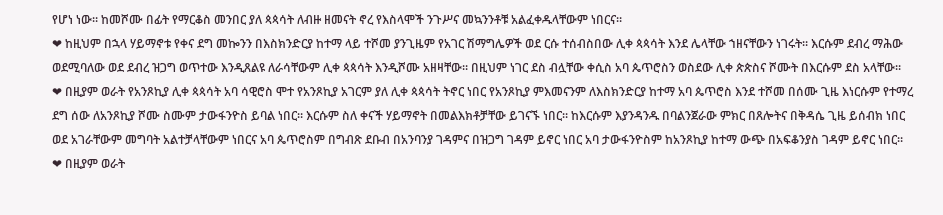የሆነ ነው። ከመሾሙ በፊት የማርቆስ መንበር ያለ ጳጳሳት ለብዙ ዘመናት ኖረ የእስላሞች ንጉሥና መኳንንቶቹ አልፈቀዱላቸውም ነበርና።
❤ ከዚህም በኋላ ሃይማኖቱ የቀና ደግ መኰንን በእስክንድርያ ከተማ ላይ ተሾመ ያንጊዜም የአገር ሽማግሌዎች ወደ ርሱ ተሰብስበው ሊቀ ጳጳሳት እንደ ሌላቸው ኀዘናቸውን ነገሩት። እርሱም ደብረ ማሕው ወደሚባለው ወደ ደብረ ዝጋግ ወጥተው እንዲጸልዩ ለራሳቸውም ሊቀ ጳጳሳት እንዲሾሙ አዘዛቸው። በዚህም ነገር ደስ ብሏቸው ቀሲስ አባ ጴጥሮስን ወስደው ሊቀ ጵጵስና ሾሙት በእርሱም ደስ አላቸው።
❤ በዚያም ወራት የአንጾኪያ ሊቀ ጳጳሳት አባ ሳዊሮስ ሞተ የአንጾኪያ አገርም ያለ ሊቀ ጳጳሳት ትኖር ነበር የአንጾኪያ ምእመናንም ለእስክንድርያ ከተማ አባ ጴጥሮስ እንደ ተሾመ በሰሙ ጊዜ እነርሱም የተማረ ደግ ሰው ለአንጾኪያ ሾሙ ስሙም ታውፋንዮስ ይባል ነበር። እርሱም ስለ ቀናች ሃይማኖት በመልእክቶቻቸው ይገናኙ ነበር። ከእርሱም እያንዳንዱ በባልንጀራው ምክር በጸሎትና በቅዳሴ ጊዜ ይሰብክ ነበር ወደ አገራቸውም መግባት አልተቻላቸውም ነበርና አባ ጴጥሮስም በግብጽ ደቡብ በአንባንያ ገዳምና በዝጋግ ገዳም ይኖር ነበር አባ ታውፋንዮስም ከአንጾኪያ ከተማ ውጭ በአፍቆንያስ ገዳም ይኖር ነበር።
❤ በዚያም ወራት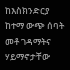ከእስክንድርያ ከተማ ውጭ ሰባት መቶ ገዳማትና ሃይማኖታቸው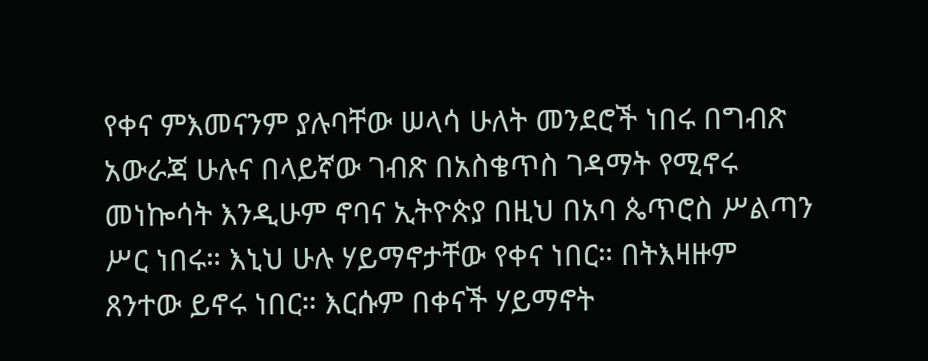የቀና ምእመናንም ያሉባቸው ሠላሳ ሁለት መንደሮች ነበሩ በግብጽ አውራጃ ሁሉና በላይኛው ገብጽ በአስቄጥስ ገዳማት የሚኖሩ መነኰሳት እንዲሁም ኖባና ኢትዮጵያ በዚህ በአባ ጴጥሮስ ሥልጣን ሥር ነበሩ። እኒህ ሁሉ ሃይማኖታቸው የቀና ነበር። በትእዛዙም ጸንተው ይኖሩ ነበር። እርሱም በቀናች ሃይማኖት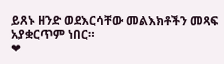ይጸኑ ዘንድ ወደእርሳቸው መልእክቶችን መጻፍ አያቋርጥም ነበር።
❤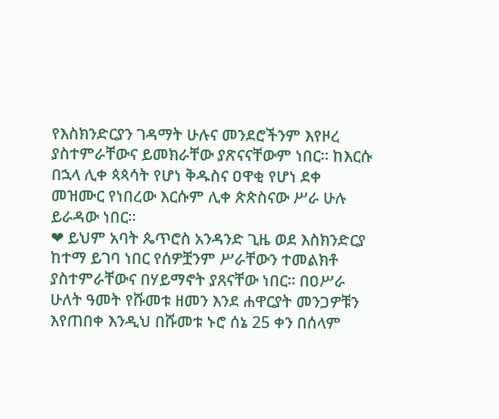የእስክንድርያን ገዳማት ሁሉና መንደሮችንም እየዞረ ያስተምራቸውና ይመክራቸው ያጽናናቸውም ነበር። ከእርሱ በኋላ ሊቀ ጳጳሳት የሆነ ቅዱስና ዐዋቂ የሆነ ደቀ መዝሙር የነበረው እርሱም ሊቀ ጵጵስናው ሥራ ሁሉ ይራዳው ነበር።
❤ ይህም አባት ጴጥሮስ አንዳንድ ጊዜ ወደ እስክንድርያ ከተማ ይገባ ነበር የሰዎቿንም ሥራቸውን ተመልክቶ ያስተምራቸውና በሃይማኖት ያጸናቸው ነበር። በዐሥራ ሁለት ዓመት የሹመቱ ዘመን እንደ ሐዋርያት መንጋዎቹን እየጠበቀ እንዲህ በሹመቱ ኑሮ ሰኔ 25 ቀን በሰላም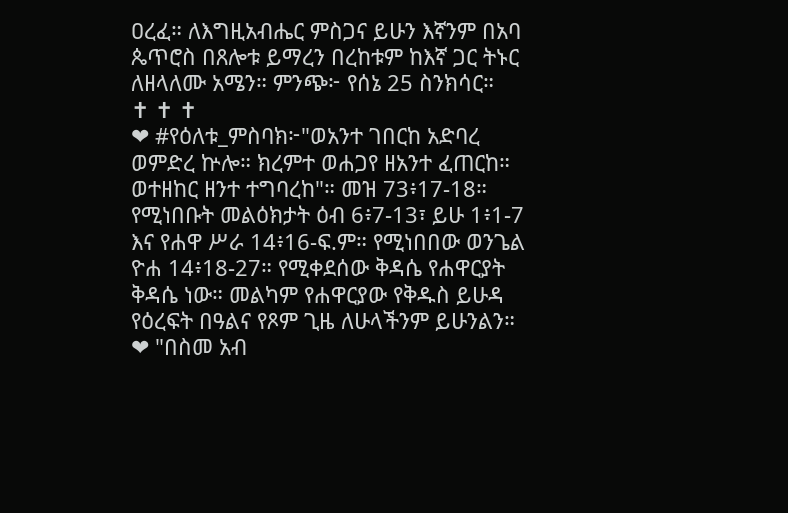ዐረፈ። ለእግዚአብሔር ምስጋና ይሁን እኛንም በአባ ጴጥሮስ በጸሎቱ ይማረን በረከቱም ከእኛ ጋር ትኑር ለዘላለሙ አሜን። ምንጭ፦ የሰኔ 25 ስንክሳር።
✝ ✝ ✝
❤ #የዕለቱ_ምስባክ፦"ወአንተ ገበርከ አድባረ ወምድረ ኵሎ። ክረምተ ወሐጋየ ዘአንተ ፈጠርከ። ወተዘከር ዘንተ ተግባረከ"። መዝ 73፥17-18። የሚነበቡት መልዕክታት ዕብ 6፥7-13፣ ይሁ 1፥1-7 እና የሐዋ ሥራ 14፥16-ፍ.ም። የሚነበበው ወንጌል ዮሐ 14፥18-27። የሚቀደሰው ቅዳሴ የሐዋርያት ቅዳሴ ነው። መልካም የሐዋርያው የቅዱስ ይሁዳ የዕረፍት በዓልና የጾም ጊዜ ለሁላችንም ይሁንልን።
❤ "በስመ አብ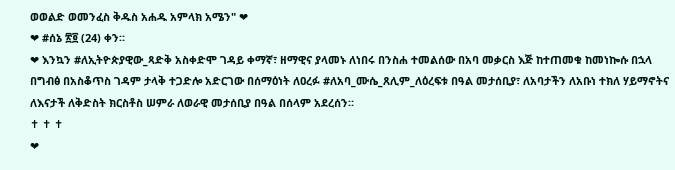ወወልድ ወመንፈስ ቅዱስ አሐዱ አምላክ አሜን" ❤
❤ #ሰኔ ፳፬ (24) ቀን።
❤ እንኳን #ለኢትዮጵያዊው_ጻድቅ አስቀድሞ ገዳይ ቀማኛ፣ ዘማዊና ያላመኑ ለነበሩ በንስሐ ተመልሰው በአባ መቃርስ እጅ ከተጠመቁ ከመነኰሱ በኋላ በግብፅ በአስቆጥስ ገዳም ታላቅ ተጋድሎ አድርገው በሰማዕነት ለዐረፉ #ለአባ_ሙሴ_ጸሊም_ለዕረፍቱ በዓል መታሰቢያ፣ ለአባታችን ለአቡነ ተክለ ሃይማኖትና ለእናታች ለቅድስት ክርስቶስ ሠምራ ለወራዊ መታሰቢያ በዓል በሰላም አደረሰን።
✝ ✝ ✝
❤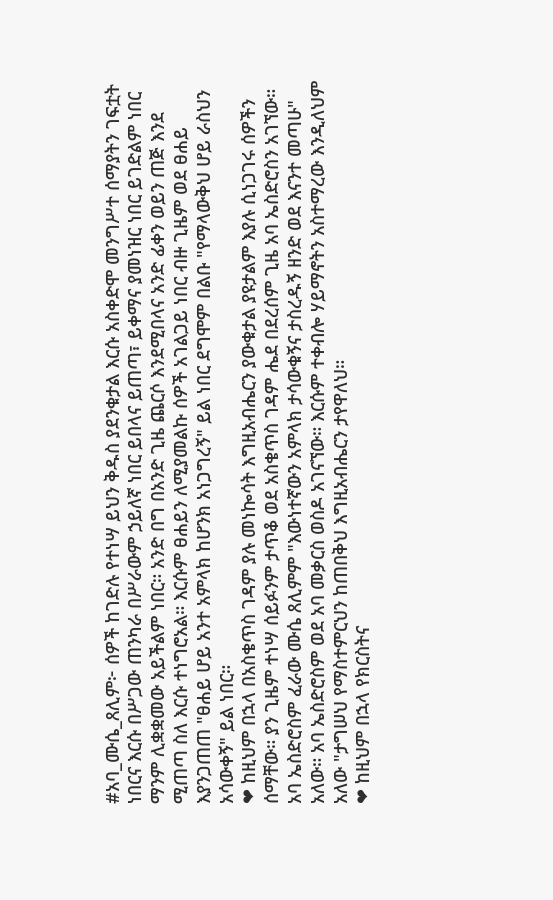#አባ_ሙሴ_ጸሊም፦ ሰዎች ከገድሉ የተነሣ ይህን ቅዱስ ያደንቁታል እርሱ አስቀድሞ መንግሥተ ሰማያትን ገፍቷት ነበርና እርሱ በሥጋው ጠንካራ በሥራውም ኃይለኛ ነበር ይበላና ይጠጣ፣ ይቀማና ያመነዝር ነበር ይገድልም ነበር ማንም ሊቋቋመው አይችልም ነበር። አንድ በግ በአንድ ጊዜ ጨርሶ እንደሚበላና አንድ ፊቀን ወይን ጠጅ እንደ ሚጠጣ ስለ እርሱ ተነግሮአል። እርሱም ፀሐይን ለሚያመልኩ ሰዎች አገልጋይ ነበር ብዙ ጊዜም ወደ ፀሐይ እያንጋጠጠ "ፀሐይ ሆይ አንተ አምላክ ከሆንክ አነጋግረኝ" ይል ነበር ደግሞም በልቡ "የማላውቅህ ሆይ ራስህን አሳውቀኝ" ይል ነበር።
❤ ከዚህም በኋላ በአስቄጥስ ገዳም ያሉ መነኰሳት እግዚአብሔርን ያውቁታል ያዩታልም እያሉ ሲነጋገሩ ሰዎችን ሰማቸው። ያን ጊዜም ተነሣ ሰይፉንም ታጥቆ ወደ አስቄጥስ ገዳም ሔደ በደረሰም ጊዜ አባ ኤስድሮስን አገኘው። አባ ኤስድሮስም ፈራው ሙሴ ጸሊምም "እውነተኛውን አምላክ ታሳውቁኝና ታስረዱኝ ዘንድ ወደ እናንተ መጣሁ" አለው። አባ ኤስድሮስም ወደ አባ መቃርስ ወስዶ አገናኘው። እርሱም ተቀብሎ ሃይማኖትን አስተማረው እንዲለህም አለው "ታግሠህ የማስተምርህን ከጠበቅህ እግዚአብሔርን ታየዋለህ።
❤ ከዚህም በኋላ የክርስትና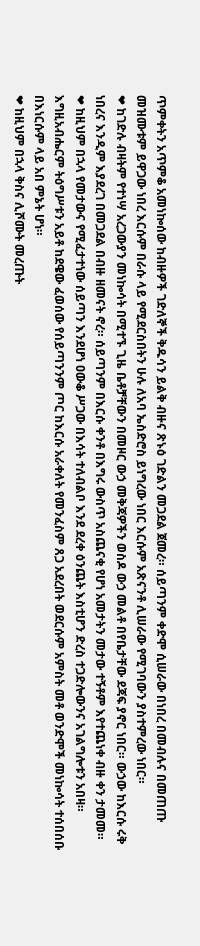ጥምቀትን አጥምቆ አመነኰሰው ከብዙዎች ገድለኞች ቅዱሳን ይልቅ ብዙና ጽኑዕ ገድልን መጋደል ጀመረ። ሰይጣንም ቀድሞ ሲሠራው በነበረ በመብሉና በመጠጡ መዝሙቱም ይዋጋው ነበረ እርሱም በራሱ ላይ የሚደርስበትን ሁሉ ለአባ ኤስድሮስ ይነግረው ነበር እርሱም አጽናንቶ ሊሠራው የሚገባውን ያስተምረው ነበር።
❤ ከገድሉ ብዛትም የተነሣ አረጋውያን መነኰሳት በሚተኙ ጊዜ ቤቶቻቸውን በመዞር ውኃ መቅጃዎችን ወስዶ ውኃ መልቶ በየቤታቸው ደጃፍ ያኖር ነበር። ውኃው ከእርሱ ሩቅ ነበረና እንዲም እያደረገ በመጋደል በብዙ ዘመናት ኖረ። ሰይጣንም በእርሱ ቀንቶ በእግሩ ውስጥ አስጨናቂ የሆነ አመታትን መታው ተኝቶም እየተጨነቀ ብዙ ቀን ታመመ።
❤ ከዚህም በኋላ የመታውና የሚፈታተነው ሰይጣን እንደሆነ ዐውቆ ሥጋው በእሳት ተለብልቦ እንደ ደረቀ ዕንጨት እስቲሆን ድረስ ተጋድሎውንና አገልግሎቱን አበዛ። እግዚአብሔርም ትዕግሥቱን አይቶ ከደዌው ፈወሰው የሰይጣንንም ጦር ከእርሱ አራቀለት የመንፈስም ጸጋ አደረበት ወደርሱም አምስት መቶ ወንድሞች መነኰሳት ተሰበሰቡ በእነርሱም ላይ አበ ምኔት ሆነ።
❤ ከዚህም በኋላ ቅስና ሊሾሙት መረጡት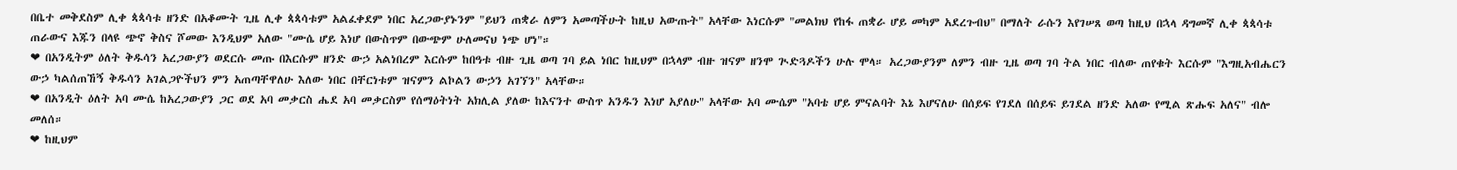በቤተ መቅደስም ሊቀ ጳጳሳቱ ዘንድ በአቆሙት ጊዜ ሊቀ ጳጳሳቱም አልፈቀደም ነበር አረጋውያኑንም "ይህን ጠቋራ ለምን አመጣችሁት ከዚህ አውጡት" አላቸው እነርሱም "መልክህ የከፋ ጠቋራ ሆይ መካም አደረጉብህ" በማለት ራሱን እየገሠጸ ወጣ ከዚህ በኋላ ዳግመኛ ሊቀ ጳጳሳቱ ጠራውና እጁን በላዩ ጭኖ ቅስና ሾመው እንዲህም አለው "ሙሴ ሆይ እነሆ በውስጥም በውጭም ሁለመናህ ነጭ ሆነ"።
❤ በአንዲትም ዕለት ቅዱሳን አረጋውያን ወደርሱ መጡ በእርሱም ዘንድ ውኃ አልነበረም እርሱም ከበዓቱ ብዙ ጊዜ ወጣ ገባ ይል ነበር ከዚህም በኋላም ብዙ ዝናም ዘንሞ ጒድጓዶችን ሁሉ ሞላ። አረጋውያንም ለምን ብዙ ጊዜ ወጣ ገባ ትል ነበር ብለው ጠየቁት እርሱም "እግዚአብሔርን ውኃ ካልሰጠኸኝ ቅዱሳን አገልጋዮችህን ምን አጠጣቸዋለሁ እለው ነበር በቸርነቱም ዝናምን ልኮልን ውኃን አገኘን" አላቸው።
❤ በአንዲት ዕለት አባ ሙሴ ከአረጋውያን ጋር ወደ አባ መቃርስ ሔደ አባ መቃርስም የሰማዕትነት አክሊል ያለው ከእናንተ ውስጥ አንዱን እነሆ አያለሁ" አላቸው አባ ሙሴም "አባቴ ሆይ ምናልባት እኔ እሆናለሁ በሰይፍ የገደለ በሰይፍ ይገደል ዘንድ አለው የሚል ጽሑፍ አለና" ብሎ መለሰ።
❤ ከዚህም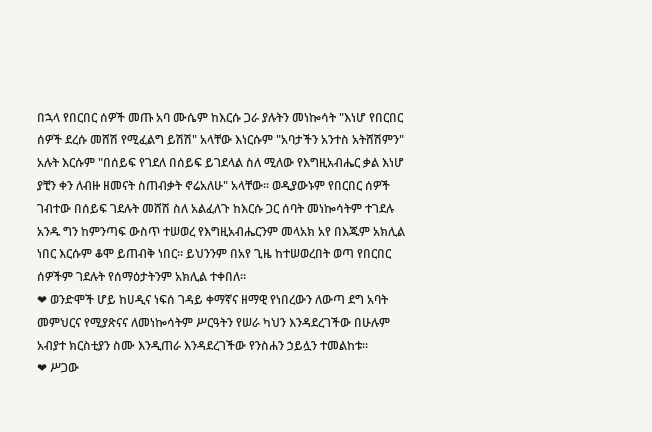በኋላ የበርበር ሰዎች መጡ አባ ሙሴም ከእርሱ ጋራ ያሉትን መነኰሳት "እነሆ የበርበር ሰዎች ደረሱ መሸሽ የሚፈልግ ይሽሽ" አላቸው እነርሱም "አባታችን አንተስ አትሸሽምን" አሉት እርሱም "በሰይፍ የገደለ በሰይፍ ይገደላል ስለ ሚለው የእግዚአብሔር ቃል እነሆ ያቺን ቀን ለብዙ ዘመናት ስጠብቃት ኖሬአለሁ" አላቸው። ወዲያውኑም የበርበር ሰዎች ገብተው በሰይፍ ገደሉት መሸሽ ስለ አልፈለጉ ከእርሱ ጋር ሰባት መነኰሳትም ተገደሉ አንዱ ግን ከምንጣፍ ውስጥ ተሠወረ የእግዚአብሔርንም መላአክ አየ በእጁም አክሊል ነበር እርሱም ቆሞ ይጠብቅ ነበር። ይህንንም በአየ ጊዜ ከተሠወረበት ወጣ የበርበር ሰዎችም ገደሉት የሰማዕታትንም አክሊል ተቀበለ።
❤ ወንድሞች ሆይ ከሀዲና ነፍሰ ገዳይ ቀማኛና ዘማዊ የነበረውን ለውጣ ደግ አባት መምህርና የሚያጽናና ለመነኰሳትም ሥርዓትን የሠራ ካህን እንዳደረገችው በሁሉም አብያተ ክርስቲያን ስሙ እንዲጠራ እንዳደረገችው የንስሐን ኃይሏን ተመልከቱ።
❤ ሥጋው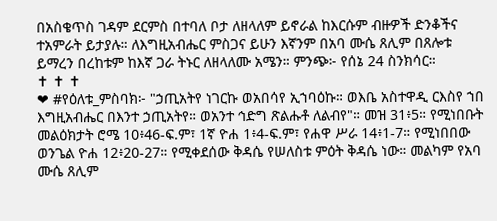በአስቄጥስ ገዳም ደርምስ በተባለ ቦታ ለዘላለም ይኖራል ከእርሱም ብዙዎች ድንቆችና ተአምራት ይታያሉ። ለእግዚአብሔር ምስጋና ይሁን እኛንም በአባ ሙሴ ጸሊም በጸሎቱ ይማረን በረከቱም ከእኛ ጋራ ትኑር ለዘላለሙ አሜን። ምንጭ፦ የሰኔ 24 ስንክሳር።
✝ ✝ ✝
❤ #የዕለቱ_ምስባክ፦ "ኃጢአትየ ነገርኩ ወአበሳየ ኢኀባዕኩ። ወእቤ አስተዋዲ ርእስየ ኀበ እግዚአብሔር በእንተ ኃጢአትየ። ወአንተ ኅድግ ጽልሑቶ ለልብየ"። መዝ 31፥5። የሚነበቡት መልዕክታት ሮሜ 10፥46-ፍ.ም፣ 1ኛ ዮሐ 1፥4-ፍ.ም፣ የሐዋ ሥራ 14፥1-7። የሚነበበው ወንጌል ዮሐ 12፥20-27። የሚቀደሰው ቅዳሴ የሠለስቱ ምዕት ቅዳሴ ነው። መልካም የአባ ሙሴ ጸሊም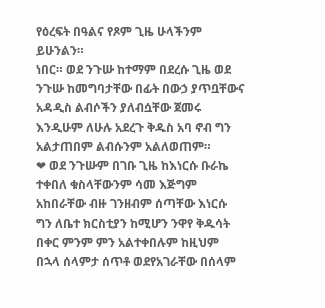የዕረፍት በዓልና የጾም ጊዜ ሁላችንም ይሁንልን።
ነበር። ወደ ንጉሡ ከተማም በደረሱ ጊዜ ወደ ንጉሡ ከመግባታቸው በፊት በውኃ ያጥቧቸውና አዳዲስ ልብሶችን ያለብሷቸው ጀመሩ እንዲሁም ለሁሉ አደረጉ ቅዱስ አባ ኖብ ግን አልታጠበም ልብሱንም አልለወጠም።
❤ ወደ ንጉሡም በገቡ ጊዜ ከእነርሱ ቡራኬ ተቀበለ ቁስላቸውንም ሳመ እጅግም አከበራቸው ብዙ ገንዘብም ሰጣቸው እነርሱ ግን ለቤተ ክርስቲያን ከሚሆን ንዋየ ቅዱሳት በቀር ምንም ምን አልተቀበሉም ከዚህም በኋላ ሰላምታ ሰጥቶ ወደየአገራቸው በሰላም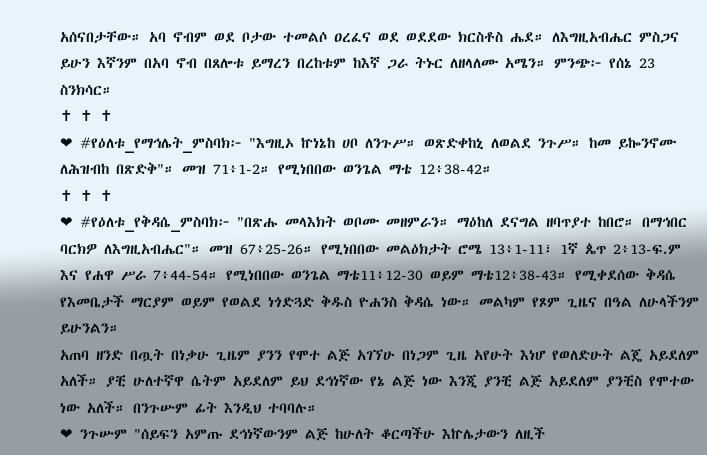አሰናበታቸው። አባ ኖብም ወደ ቦታው ተመልሶ ዐረፈና ወደ ወደደው ክርስቶስ ሔደ። ለእግዚአብሔር ምስጋና ይሁን እኛንም በአባ ኖብ በጸሎቱ ይማረን በረከቱም ከእኛ ጋራ ትኑር ለዘላለሙ አሜን። ምንጭ፦ የሰኔ 23 ስንክሳር።
✝ ✝ ✝
❤ #የዕለቱ_የማኅሌት_ምስባክ፦ "እግዚኦ ኵነኔከ ሀቦ ለንጉሥ። ወጽድቀከኒ ለወልደ ንጉሥ። ከመ ይኰንኖሙ ለሕዝብከ በጽድቅ"። መዝ 71፥1-2። የሚነበበው ወንጌል ማቴ 12፥38-42።
✝ ✝ ✝
❤ #የዕለቱ_የቅዳሴ_ምስባክ፦ "በጽሑ መላእክት ወቦሙ መዘምራን። ማዕከለ ደናግል ዘባጥያተ ከበሮ። በማኅበር ባርክዎ ለእግዚአብሔር"። መዝ 67፥25-26። የሚነበበው መልዕክታት ሮሜ 13፥1-11፣ 1ኛ ጴጥ 2፥13-ፍ.ም እና የሐዋ ሥራ 7፥44-54። የሚነበበው ወንጌል ማቴ11፥12-30 ወይም ማቴ12፥38-43። የሚቀደሰው ቅዳሴ የእመቤታች ማርያም ወይም የወልደ ነጎድጓድ ቅዱስ ዮሐንስ ቅዳሴ ነው። መልካም የጾም ጊዜና በዓል ለሁላችንም ይሁንልን።
አጠባ ዘንድ በጧት በነቃሁ ጊዜም ያንን የሞተ ልጅ አገኘሁ በነጋም ጊዜ አየሁት እነሆ የወለድሁት ልጄ አይደለም አለች። ያቺ ሁለተኛዋ ሴትም አይደለም ይህ ደኅነኛው የኔ ልጅ ነው እንጂ ያንቺ ልጅ አይደለም ያንቺስ የሞተው ነው አለች። በንጉሡም ፊት እንዲህ ተባባሉ።
❤ ንጉሡም "ሰይፍን አምጡ ደኅነኛውንም ልጅ ከሁለት ቆርጣችሁ እኵሌታውን ለዚች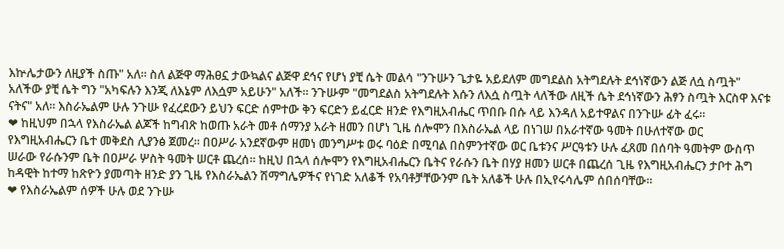እኵሌታውን ለዚያች ስጡ" አለ። ስለ ልጅዋ ማሕፀኗ ታውኳልና ልጅዋ ደኅና የሆነ ያቺ ሴት መልሳ "ንጉሡን ጌታዬ አይደለም መግደልስ አትግደሉት ደኅነኛውን ልጅ ለሷ ስጧት" አለችው ያቺ ሴት ግን "አካፍሉን እንጂ ለእኔም ለእሷም አይሁን" አለች። ንጉሡም "መግደልስ አትግደሉት እሱን ለእሷ ስጧት ላለችው ለዚች ሴት ደኅነኛውን ሕፃን ስጧት እርስዋ እናቱ ናትና" አለ። እስራኤልም ሁሉ ንጉሡ የፈረደውን ይህን ፍርድ ሰምተው ቅን ፍርድን ይፈርድ ዘንድ የእግዚአብሔር ጥበቡ በሱ ላይ እንዳለ አይተዋልና በንጉሡ ፊት ፈሩ።
❤ ከዚህም በኋላ የእስራኤል ልጆች ከግብጽ ከወጡ አራት መቶ ሰማንያ አራት ዘመን በሆነ ጊዜ ሰሎሞን በእስራኤል ላይ በነገሠ በአራተኛው ዓመት በሁለተኛው ወር የእግዚአብሔርን ቤተ መቅደስ ሊያንፅ ጀመረ። በዐሥራ አንደኛውም ዘመነ መንግሥቱ ወሩ ባዕድ በሚባል በስምንተኛው ወር ቤቱንና ሥርዓቱን ሁሉ ፈጸመ በሰባት ዓመትም ውስጥ ሠራው የራሱንም ቤት በዐሥራ ሦስት ዓመት ሠርቶ ጨረሰ። ከዚህ በኋላ ሰሎሞን የእግዚአብሔርን ቤትና የራሱን ቤት በሃያ ዘመን ሠርቶ በጨረሰ ጊዜ የእግዚአብሔርን ታቦተ ሕግ ከዳዊት ከተማ ከጽዮን ያመጣት ዘንድ ያን ጊዜ የእስራኤልን ሽማግሌዎችና የነገድ አለቆች የአባቶቻቸውንም ቤት አለቆች ሁሉ በኢየሩሳሌም ሰበሰባቸው።
❤ የእስራኤልም ሰዎች ሁሉ ወደ ንጉሡ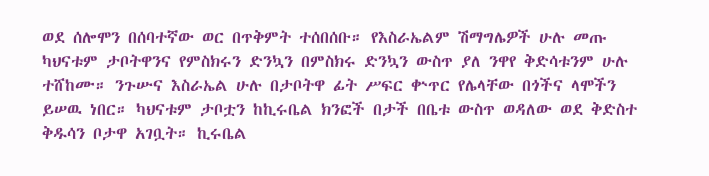ወደ ሰሎሞን በሰባተኛው ወር በጥቅምት ተሰበሰቡ። የእስራኤልም ሽማግሌዎች ሁሉ መጡ ካህናቱም ታቦትዋንና የምስክሩን ድንኳን በምስክሩ ድንኳን ውስጥ ያለ ንዋየ ቅድሳቱንም ሁሉ ተሸከሙ። ንጉሡና እስራኤል ሁሉ በታቦትዋ ፊት ሥፍር ቍጥር የሌላቸው በጎችና ላሞችን ይሠዉ ነበር። ካህናቱም ታቦቷን ከኪሩቤል ክንፎች በታች በቤቱ ውስጥ ወዳለው ወደ ቅድስተ ቅዱሳን ቦታዋ አገቧት። ኪሩቤል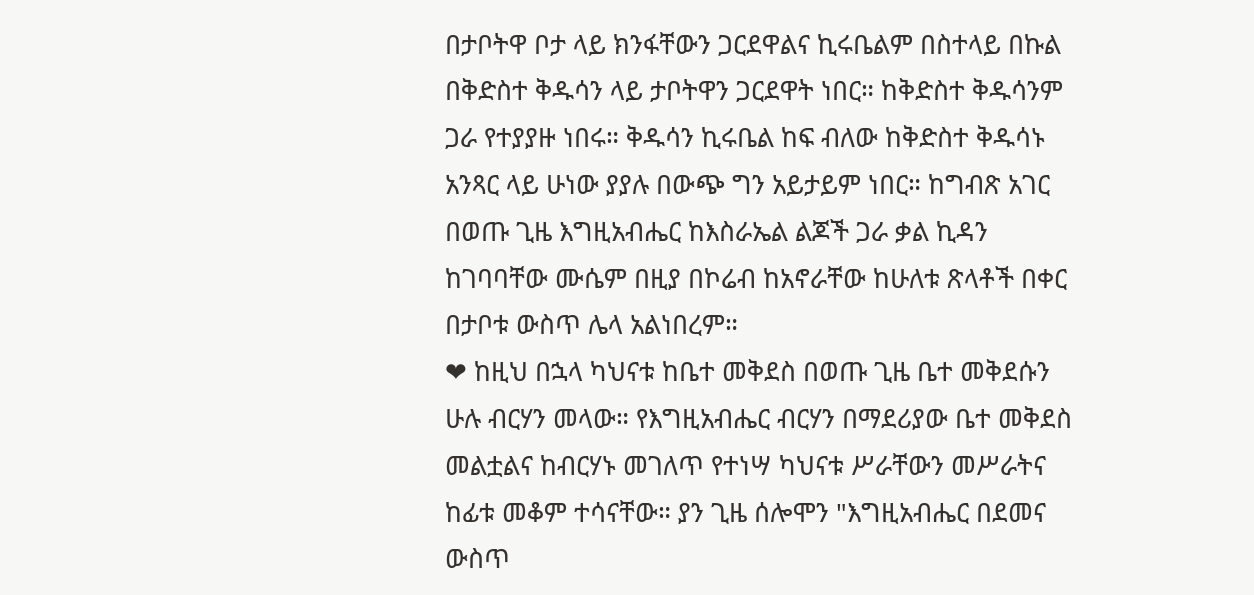በታቦትዋ ቦታ ላይ ክንፋቸውን ጋርደዋልና ኪሩቤልም በስተላይ በኩል በቅድስተ ቅዱሳን ላይ ታቦትዋን ጋርደዋት ነበር። ከቅድስተ ቅዱሳንም ጋራ የተያያዙ ነበሩ። ቅዱሳን ኪሩቤል ከፍ ብለው ከቅድስተ ቅዱሳኑ አንጻር ላይ ሁነው ያያሉ በውጭ ግን አይታይም ነበር። ከግብጽ አገር በወጡ ጊዜ እግዚአብሔር ከእስራኤል ልጆች ጋራ ቃል ኪዳን ከገባባቸው ሙሴም በዚያ በኮሬብ ከአኖራቸው ከሁለቱ ጽላቶች በቀር በታቦቱ ውስጥ ሌላ አልነበረም።
❤ ከዚህ በኋላ ካህናቱ ከቤተ መቅደስ በወጡ ጊዜ ቤተ መቅደሱን ሁሉ ብርሃን መላው። የእግዚአብሔር ብርሃን በማደሪያው ቤተ መቅደስ መልቷልና ከብርሃኑ መገለጥ የተነሣ ካህናቱ ሥራቸውን መሥራትና ከፊቱ መቆም ተሳናቸው። ያን ጊዜ ሰሎሞን "እግዚአብሔር በደመና ውስጥ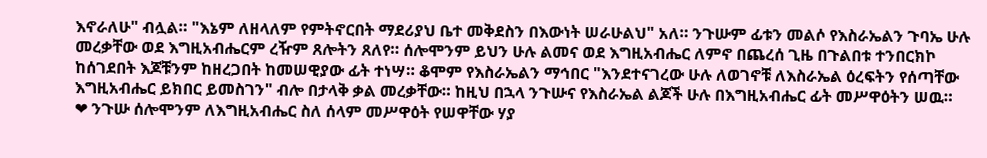እኖራለሁ" ብሏል። "እኔም ለዘላለም የምትኖርበት ማደሪያህ ቤተ መቅደስን በእውነት ሠራሁልህ" አለ። ንጉሡም ፊቱን መልሶ የእስራኤልን ጉባኤ ሁሉ መረቃቸው ወደ እግዚአብሔርም ረዥም ጸሎትን ጸለየ። ሰሎሞንም ይህን ሁሉ ልመና ወደ እግዚአብሔር ለምኖ በጨረሰ ጊዜ በጉልበቱ ተንበርክኮ ከሰገደበት እጆቹንም ከዘረጋበት ከመሠዊያው ፊት ተነሣ። ቆሞም የእስራኤልን ማኅበር "እንደተናገረው ሁሉ ለወገኖቹ ለእስራኤል ዕረፍትን የሰጣቸው እግዚአብሔር ይክበር ይመስገን" ብሎ በታላቅ ቃል መረቃቸው። ከዚህ በኋላ ንጉሡና የእስራኤል ልጆች ሁሉ በእግዚአብሔር ፊት መሥዋዕትን ሠዉ።
❤ ንጉሡ ሰሎሞንም ለእግዚአብሔር ስለ ሰላም መሥዋዕት የሠዋቸው ሃያ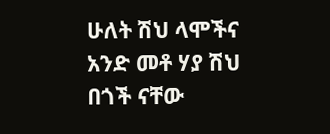ሁለት ሽህ ላሞችና አንድ መቶ ሃያ ሽህ በጎች ናቸው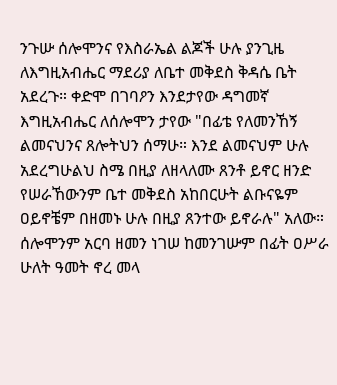ንጉሡ ሰሎሞንና የእስራኤል ልጆች ሁሉ ያንጊዜ ለእግዚአብሔር ማደሪያ ለቤተ መቅደስ ቅዳሴ ቤት አደረጉ። ቀድሞ በገባዖን እንደታየው ዳግመኛ እግዚአብሔር ለሰሎሞን ታየው "በፊቴ የለመንኸኝ ልመናህንና ጸሎትህን ሰማሁ። እንደ ልመናህም ሁሉ አደረግሁልህ ስሜ በዚያ ለዘላለሙ ጸንቶ ይኖር ዘንድ የሠራኸውንም ቤተ መቅደስ አከበርሁት ልቡናዬም ዐይኖቼም በዘመኑ ሁሉ በዚያ ጸንተው ይኖራሉ" አለው። ሰሎሞንም አርባ ዘመን ነገሠ ከመንገሡም በፊት ዐሥራ ሁለት ዓመት ኖረ መላ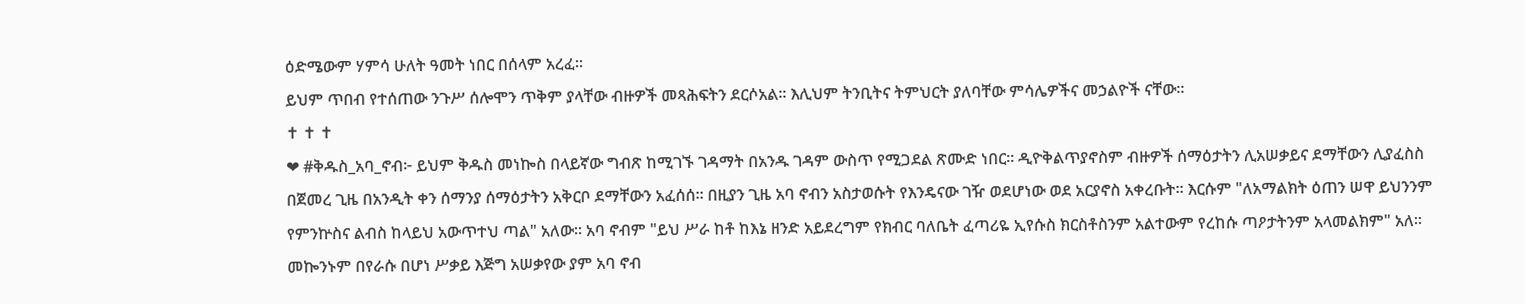ዕድሜውም ሃምሳ ሁለት ዓመት ነበር በሰላም አረፈ።
ይህም ጥበብ የተሰጠው ንጉሥ ሰሎሞን ጥቅም ያላቸው ብዙዎች መጻሕፍትን ደርሶአል። እሊህም ትንቢትና ትምህርት ያለባቸው ምሳሌዎችና መኃልዮች ናቸው።
✝ ✝ ✝
❤ #ቅዱስ_አባ_ኖብ፦ ይህም ቅዱስ መነኰስ በላይኛው ግብጽ ከሚገኙ ገዳማት በአንዱ ገዳም ውስጥ የሚጋደል ጽሙድ ነበር። ዲዮቅልጥያኖስም ብዙዎች ሰማዕታትን ሊአሠቃይና ደማቸውን ሊያፈስስ በጀመረ ጊዜ በአንዲት ቀን ሰማንያ ሰማዕታትን አቅርቦ ደማቸውን አፈሰሰ። በዚያን ጊዜ አባ ኖብን አስታወሱት የእንዴናው ገዥ ወደሆነው ወደ አርያኖስ አቀረቡት። እርሱም "ለአማልክት ዕጠን ሠዋ ይህንንም የምንኵስና ልብስ ከላይህ አውጥተህ ጣል" አለው። አባ ኖብም "ይህ ሥራ ከቶ ከእኔ ዘንድ አይደረግም የክብር ባለቤት ፈጣሪዬ ኢየሱስ ክርስቶስንም አልተውም የረከሱ ጣዖታትንም አላመልክም" አለ። መኰንኑም በየራሱ በሆነ ሥቃይ እጅግ አሠቃየው ያም አባ ኖብ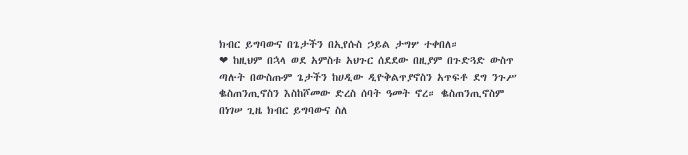ክብር ይግባውና በጌታችን በኢየሱስ ኃይል ታግሦ ተቀበለ።
❤ ከዚህም በኋላ ወደ አምስቱ አህጉር ሰደደው በዚያም በጉድጓድ ውስጥ ጣሉት በውስጡም ጌታችን ከሀዲው ዲዮቅልጥያኖስን አጥፍቶ ደግ ንጉሥ ቈስጠንጢኖስን እስከሾመው ድረስ ሰባት ዓመት ኖረ። ቈስጠንጢኖስም በነገሠ ጊዜ ክብር ይግባውና ስለ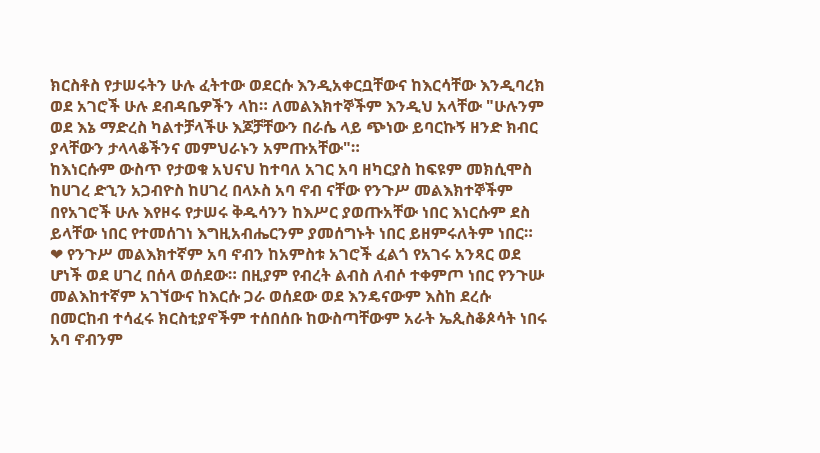ክርስቶስ የታሠሩትን ሁሉ ፈትተው ወደርሱ እንዲአቀርቧቸውና ከእርሳቸው እንዲባረክ ወደ አገሮች ሁሉ ደብዳቤዎችን ላከ። ለመልእክተኞችም እንዲህ አላቸው "ሁሉንም ወደ እኔ ማድረስ ካልተቻላችሁ እጆቻቸውን በራሴ ላይ ጭነው ይባርኩኝ ዘንድ ክብር ያላቸውን ታላላቆችንና መምህራኑን አምጡአቸው"።
ከእነርሱም ውስጥ የታወቁ አህናህ ከተባለ አገር አባ ዘካርያስ ከፍዩም መክሲሞስ ከሀገረ ድኂን አጋብዮስ ከሀገረ በላኦስ አባ ኖብ ናቸው የንጉሥ መልእክተኞችም በየአገሮች ሁሉ እየዞሩ የታሠሩ ቅዱሳንን ከእሥር ያወጡአቸው ነበር እነርሱም ደስ ይላቸው ነበር የተመሰገነ እግዚአብሔርንም ያመሰግኑት ነበር ይዘምሩለትም ነበር።
❤ የንጉሥ መልእክተኛም አባ ኖብን ከአምስቱ አገሮች ፈልጎ የአገሩ አንጻር ወደ ሆነች ወደ ሀገረ በሰላ ወሰደው። በዚያም የብረት ልብስ ለብሶ ተቀምጦ ነበር የንጉሡ መልእከተኛም አገኘውና ከእርሱ ጋራ ወሰደው ወደ እንዴናውም እስከ ደረሱ በመርከብ ተሳፈሩ ክርስቲያኖችም ተሰበሰቡ ከውስጣቸውም አራት ኤጲስቆጶሳት ነበሩ አባ ኖብንም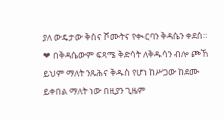ያለ ውዴታው ቅስና ሾሙትና የቊርባን ቅዳሴን ቀደሰ።
❤ በቅዳሴውም ፍጻሜ ቅድሳት ለቅዱሳን ብሎ ጮኸ ይህም ማለት ንጹሕና ቅዱስ የሆነ ከሥጋው ከደሙ ይቀበል ማለት ነው በዚያን ጊዜም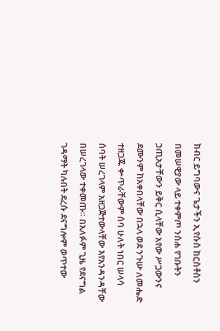ክብር ይግባውና ጌታችን ኢየሱስ ክርስቶስን በመሠዊያው ላይ ተቀምጦ ንስሐ የገቡትን ኃጢአታቸውን ይቅር ሲላቸው አየው ሥጋውንና ደሙንም ከአቀበላቸው በኋላ ወደ ንጉሡ ለመሔድ ተዘጋጁ ቍጥራቸውም ሰባ ሁለት ነበር ሠላሳ ሰባት ሠረገላም አዘጋጅተውላቸው እየአንዳንዳቸው በሠረገላው ተቀመጡ። በአለፉም ጊዜ የደናግል ገዳማት ካሉበት ደረሱ ደናግሎም ወጥተው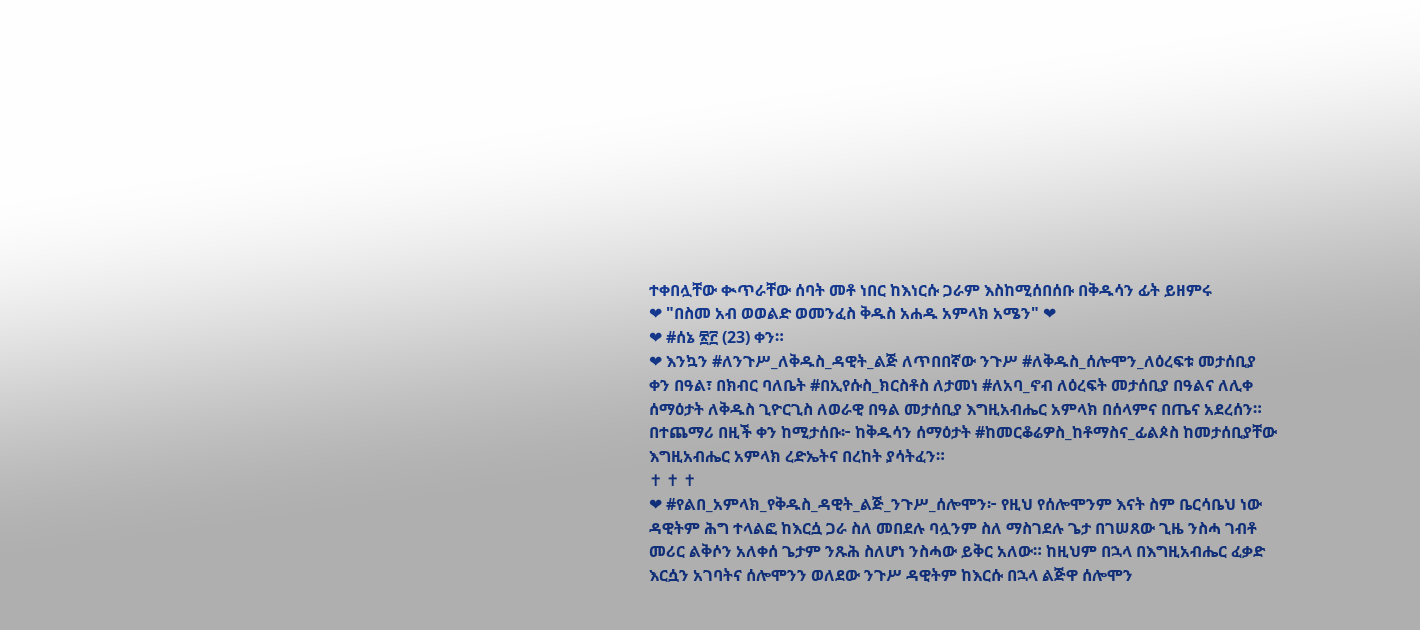ተቀበሏቸው ቊጥራቸው ሰባት መቶ ነበር ከእነርሱ ጋራም እስከሚሰበሰቡ በቅዱሳን ፊት ይዘምሩ
❤ "በስመ አብ ወወልድ ወመንፈስ ቅዱስ አሐዱ አምላክ አሜን" ❤
❤ #ሰኔ ፳፫ (23) ቀን።
❤ እንኳን #ለንጉሥ_ለቅዱስ_ዳዊት_ልጅ ለጥበበኛው ንጉሥ #ለቅዱስ_ሰሎሞን_ለዕረፍቱ መታሰቢያ ቀን በዓል፣ በክብር ባለቤት #በኢየሱስ_ክርስቶስ ለታመነ #ለአባ_ኖብ ለዕረፍት መታሰቢያ በዓልና ለሊቀ ሰማዕታት ለቅዱስ ጊዮርጊስ ለወራዊ በዓል መታሰቢያ እግዚአብሔር አምላክ በሰላምና በጤና አደረሰን። በተጨማሪ በዚች ቀን ከሚታሰቡ፦ ከቅዱሳን ሰማዕታት #ከመርቆሬዎስ_ከቶማስና_ፊልጶስ ከመታሰቢያቸው እግዚአብሔር አምላክ ረድኤትና በረከት ያሳትፈን።
✝ ✝ ✝
❤ #የልበ_አምላክ_የቅዱስ_ዳዊት_ልጅ_ንጉሥ_ሰሎሞን፦ የዚህ የሰሎሞንም እናት ስም ቤርሳቤህ ነው ዳዊትም ሕግ ተላልፎ ከእርሷ ጋራ ስለ መበደሉ ባሏንም ስለ ማስገደሉ ጌታ በገሠጸው ጊዜ ንስሓ ገብቶ መሪር ልቅሶን አለቀሰ ጌታም ንጹሕ ስለሆነ ንስሓው ይቅር አለው። ከዚህም በኋላ በእግዚአብሔር ፈቃድ እርሷን አገባትና ሰሎሞንን ወለደው ንጉሥ ዳዊትም ከእርሱ በኋላ ልጅዋ ሰሎሞን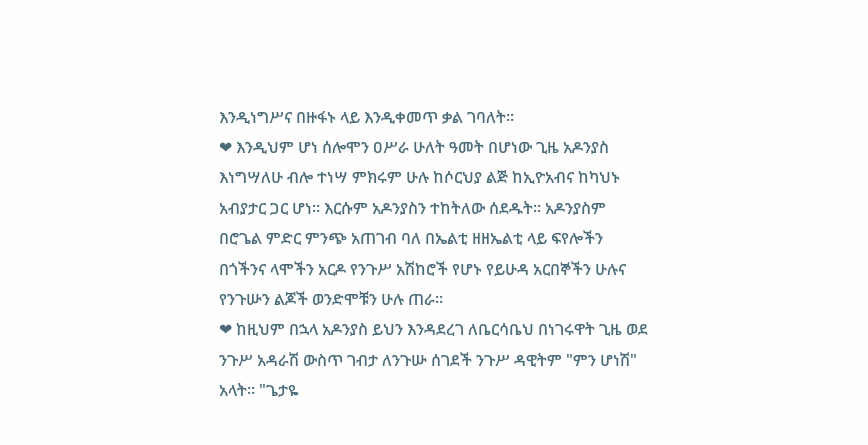እንዲነግሥና በዙፋኑ ላይ እንዲቀመጥ ቃል ገባለት።
❤ እንዲህም ሆነ ሰሎሞን ዐሥራ ሁለት ዓመት በሆነው ጊዜ አዶንያስ እነግሣለሁ ብሎ ተነሣ ምክሩም ሁሉ ከሶርህያ ልጅ ከኢዮአብና ከካህኑ አብያታር ጋር ሆነ። እርሱም አዶንያስን ተከትለው ሰደዱት። አዶንያስም በሮጌል ምድር ምንጭ አጠገብ ባለ በኤልቲ ዘዘኤልቲ ላይ ፍየሎችን በጎችንና ላሞችን አርዶ የንጉሥ አሽከሮች የሆኑ የይሁዳ አርበኞችን ሁሉና የንጉሡን ልጆች ወንድሞቹን ሁሉ ጠራ።
❤ ከዚህም በኋላ አዶንያስ ይህን እንዳደረገ ለቤርሳቤህ በነገሩዋት ጊዜ ወደ ንጉሥ አዳራሽ ውስጥ ገብታ ለንጉሡ ሰገደች ንጉሥ ዳዊትም "ምን ሆነሽ" አላት። "ጌታዬ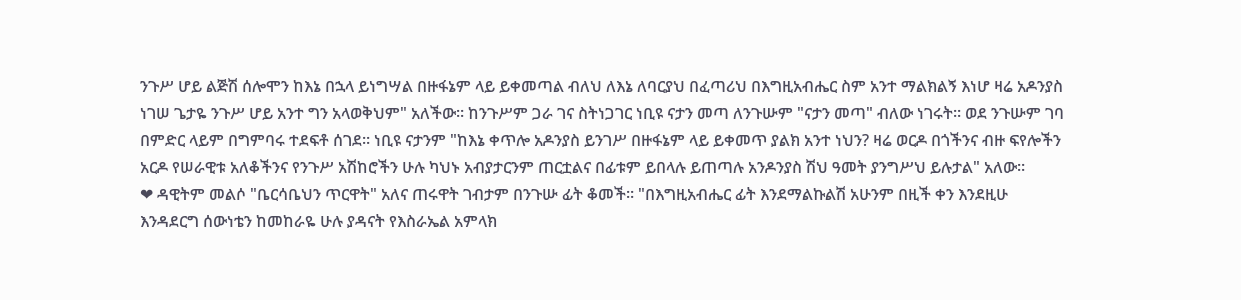ንጉሥ ሆይ ልጅሽ ሰሎሞን ከእኔ በኋላ ይነግሣል በዙፋኔም ላይ ይቀመጣል ብለህ ለእኔ ለባርያህ በፈጣሪህ በእግዚአብሔር ስም አንተ ማልክልኝ እነሆ ዛሬ አዶንያስ ነገሠ ጌታዬ ንጉሥ ሆይ አንተ ግን አላወቅህም" አለችው። ከንጉሥም ጋራ ገና ስትነጋገር ነቢዩ ናታን መጣ ለንጉሡም "ናታን መጣ" ብለው ነገሩት። ወደ ንጉሡም ገባ በምድር ላይም በግምባሩ ተደፍቶ ሰገደ። ነቢዩ ናታንም "ከእኔ ቀጥሎ አዶንያስ ይንገሥ በዙፋኔም ላይ ይቀመጥ ያልክ አንተ ነህን? ዛሬ ወርዶ በጎችንና ብዙ ፍየሎችን አርዶ የሠራዊቱ አለቆችንና የንጉሥ አሽከሮችን ሁሉ ካህኑ አብያታርንም ጠርቷልና በፊቱም ይበላሉ ይጠጣሉ አንዶንያስ ሽህ ዓመት ያንግሥህ ይሉታል" አለው።
❤ ዳዊትም መልሶ "ቤርሳቤህን ጥርዋት" አለና ጠሩዋት ገብታም በንጉሡ ፊት ቆመች። "በእግዚአብሔር ፊት እንደማልኩልሽ አሁንም በዚች ቀን እንደዚሁ እንዳደርግ ሰውነቴን ከመከራዬ ሁሉ ያዳናት የእስራኤል አምላክ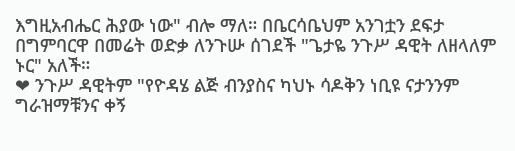እግዚአብሔር ሕያው ነው" ብሎ ማለ። በቤርሳቤህም አንገቷን ደፍታ በግምባርዋ በመሬት ወድቃ ለንጉሡ ሰገደች "ጌታዬ ንጉሥ ዳዊት ለዘላለም ኑር" አለች።
❤ ንጉሥ ዳዊትም "የዮዳሄ ልጅ ብንያስና ካህኑ ሳዶቅን ነቢዩ ናታንንም ግራዝማቹንና ቀኝ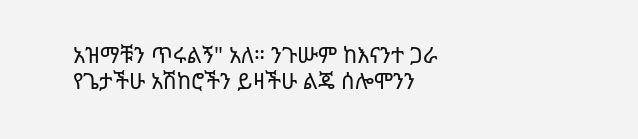አዝማቹን ጥሩልኝ" አለ። ንጉሡም ከእናንተ ጋራ የጌታችሁ አሽከሮችን ይዛችሁ ልጄ ሰሎሞንን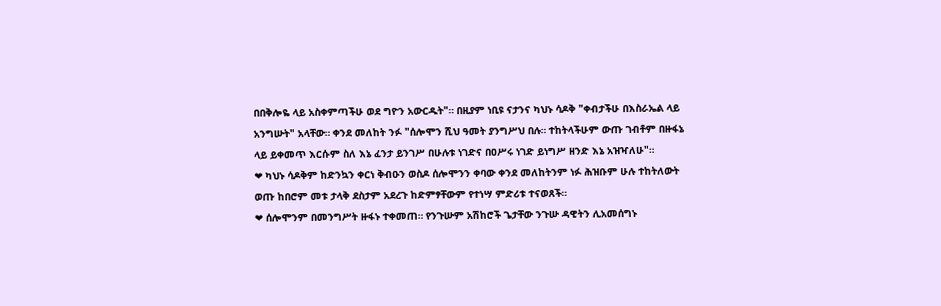በበቅሎዬ ላይ አስቀምጣችሁ ወደ ግዮን አውርዱት"። በዚያም ነቢዩ ናታንና ካህኑ ሳዶቅ "ቀብታችሁ በእስራኤል ላይ አንግሡት" አላቸው። ቀንደ መለከት ንፉ "ሰሎሞን ሺህ ዓመት ያንግሥህ በሉ። ተከትላችሁም ውጡ ገብቶም በዙፋኔ ላይ ይቀመጥ እርሱም ስለ እኔ ፈንታ ይንገሥ በሁሉቱ ነገድና በዐሥሩ ነገድ ይነግሥ ዘንድ እኔ አዝዣለሁ"።
❤ ካህኑ ሳዶቅም ከድንኳን ቀርነ ቅብዑን ወስዶ ሰሎሞንን ቀባው ቀንደ መለከትንም ነፉ ሕዝቡም ሁሉ ተከትለውት ወጡ ከበሮም መቱ ታላቅ ደስታም አደረጉ ከድምፃቸውም የተነሣ ምድሪቱ ተናወጸች።
❤ ሰሎሞንም በመንግሥት ዙፋኑ ተቀመጠ። የንጉሡም አሽከሮች ጌታቸው ንጉሡ ዳዊትን ሊአመሰግኑ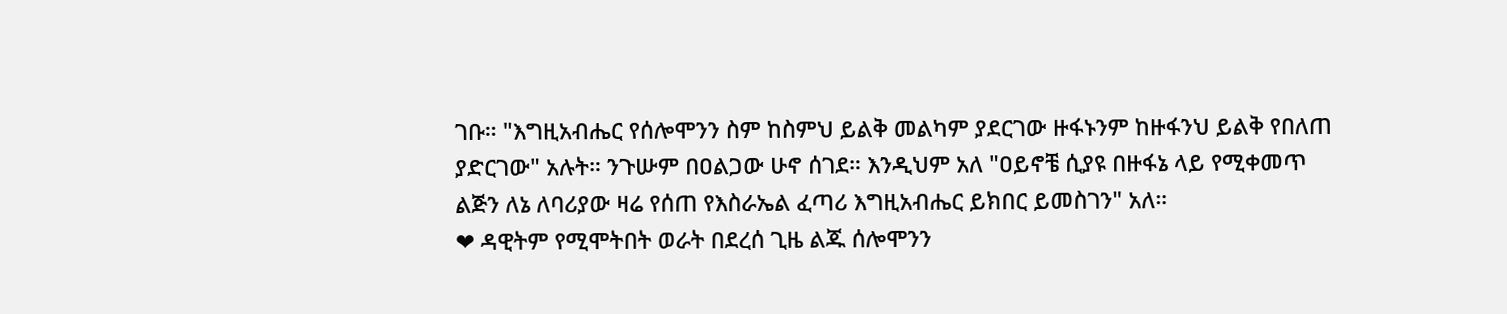ገቡ። "እግዚአብሔር የሰሎሞንን ስም ከስምህ ይልቅ መልካም ያደርገው ዙፋኑንም ከዙፋንህ ይልቅ የበለጠ ያድርገው" አሉት። ንጉሡም በዐልጋው ሁኖ ሰገደ። እንዲህም አለ "ዐይኖቼ ሲያዩ በዙፋኔ ላይ የሚቀመጥ ልጅን ለኔ ለባሪያው ዛሬ የሰጠ የእስራኤል ፈጣሪ እግዚአብሔር ይክበር ይመስገን" አለ።
❤ ዳዊትም የሚሞትበት ወራት በደረሰ ጊዜ ልጁ ሰሎሞንን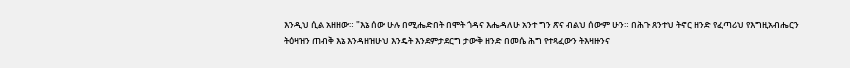እንዲህ ሲል አዘዘው። "እኔ ሰው ሁሉ በሚሔድበት በሞት ጎዳና እሔዳለሁ አንተ ግን ጽና ብልህ ሰውም ሁን። በሕጉ ጸንተህ ትኖር ዘንድ የፈጣሪህ የእግዚአብሔርን ትዕዛዝን ጠብቅ እኔ እንዳዘዝሁህ እንዴት እንደምታደርግ ታውቅ ዘንድ በመሴ ሕግ የተጻፈውን ትእዛዙንና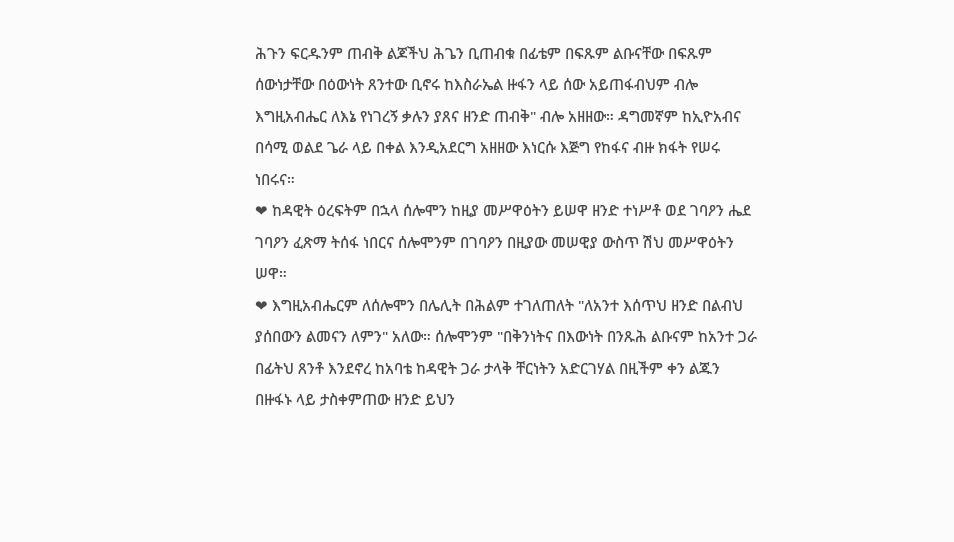ሕጉን ፍርዱንም ጠብቅ ልጆችህ ሕጌን ቢጠብቁ በፊቴም በፍጹም ልቡናቸው በፍጹም ሰውነታቸው በዕውነት ጸንተው ቢኖሩ ከእስራኤል ዙፋን ላይ ሰው አይጠፋብህም ብሎ እግዚአብሔር ለእኔ የነገረኝ ቃሉን ያጸና ዘንድ ጠብቅ" ብሎ አዘዘው። ዳግመኛም ከኢዮአብና በሳሚ ወልደ ጌራ ላይ በቀል እንዲአደርግ አዘዘው እነርሱ እጅግ የከፋና ብዙ ክፋት የሠሩ ነበሩና።
❤ ከዳዊት ዕረፍትም በኋላ ሰሎሞን ከዚያ መሥዋዕትን ይሠዋ ዘንድ ተነሥቶ ወደ ገባዖን ሔደ ገባዖን ፈጽማ ትሰፋ ነበርና ሰሎሞንም በገባዖን በዚያው መሠዊያ ውስጥ ሽህ መሥዋዕትን ሠዋ።
❤ እግዚአብሔርም ለሰሎሞን በሌሊት በሕልም ተገለጠለት "ለአንተ እሰጥህ ዘንድ በልብህ ያሰበውን ልመናን ለምን" አለው። ሰሎሞንም "በቅንነትና በእውነት በንጹሕ ልቡናም ከአንተ ጋራ በፊትህ ጸንቶ እንደኖረ ከአባቴ ከዳዊት ጋራ ታላቅ ቸርነትን አድርገሃል በዚችም ቀን ልጁን በዙፋኑ ላይ ታስቀምጠው ዘንድ ይህን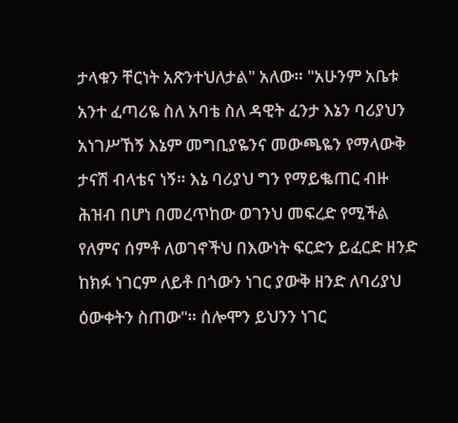ታላቁን ቸርነት አጽንተህለታል" አለው። "አሁንም አቤቱ አንተ ፈጣሪዬ ስለ አባቴ ስለ ዳዊት ፈንታ እኔን ባሪያህን አነገሥኸኝ እኔም መግቢያዬንና መውጫዬን የማላውቅ ታናሽ ብላቴና ነኝ። እኔ ባሪያህ ግን የማይቈጠር ብዙ ሕዝብ በሆነ በመረጥከው ወገንህ መፍረድ የሚችል የለምና ሰምቶ ለወገኖችህ በእውነት ፍርድን ይፈርድ ዘንድ ከክፉ ነገርም ለይቶ በጎውን ነገር ያውቅ ዘንድ ለባሪያህ ዕውቀትን ስጠው"። ሰሎሞን ይህንን ነገር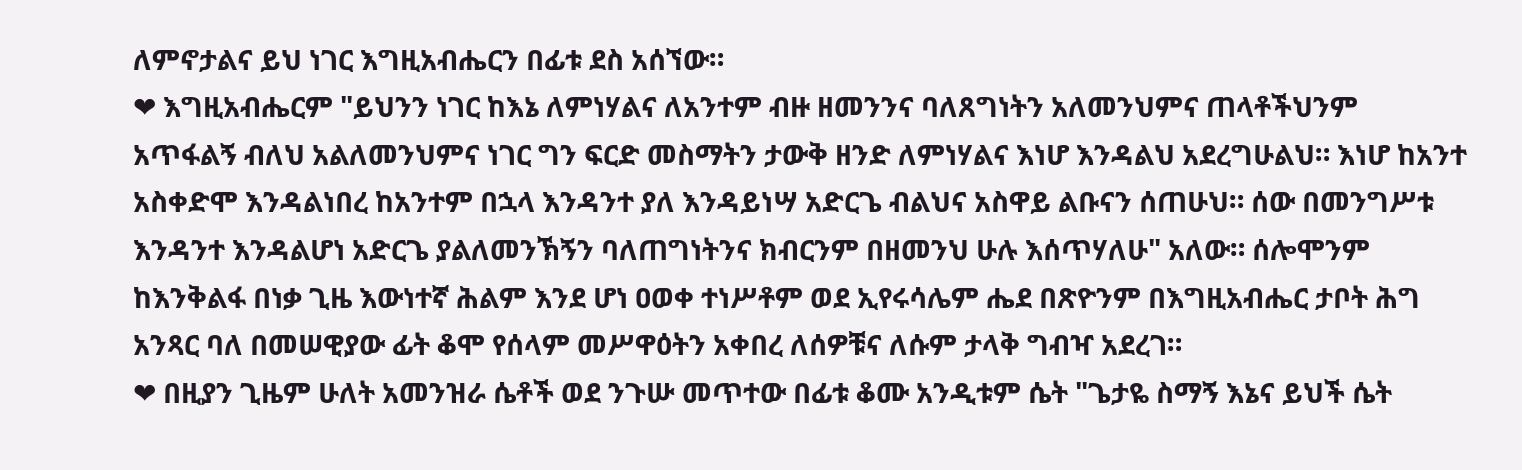ለምኖታልና ይህ ነገር እግዚአብሔርን በፊቱ ደስ አሰኘው።
❤ እግዚአብሔርም "ይህንን ነገር ከእኔ ለምነሃልና ለአንተም ብዙ ዘመንንና ባለጸግነትን አለመንህምና ጠላቶችህንም አጥፋልኝ ብለህ አልለመንህምና ነገር ግን ፍርድ መስማትን ታውቅ ዘንድ ለምነሃልና እነሆ እንዳልህ አደረግሁልህ። እነሆ ከአንተ አስቀድሞ እንዳልነበረ ከአንተም በኋላ እንዳንተ ያለ እንዳይነሣ አድርጌ ብልህና አስዋይ ልቡናን ሰጠሁህ። ሰው በመንግሥቱ እንዳንተ እንዳልሆነ አድርጌ ያልለመንኽኝን ባለጠግነትንና ክብርንም በዘመንህ ሁሉ እሰጥሃለሁ" አለው። ሰሎሞንም ከእንቅልፋ በነቃ ጊዜ እውነተኛ ሕልም እንደ ሆነ ዐወቀ ተነሥቶም ወደ ኢየሩሳሌም ሔደ በጽዮንም በእግዚአብሔር ታቦት ሕግ አንጻር ባለ በመሠዊያው ፊት ቆሞ የሰላም መሥዋዕትን አቀበረ ለሰዎቹና ለሱም ታላቅ ግብዣ አደረገ።
❤ በዚያን ጊዜም ሁለት አመንዝራ ሴቶች ወደ ንጉሡ መጥተው በፊቱ ቆሙ አንዲቱም ሴት "ጌታዬ ስማኝ እኔና ይህች ሴት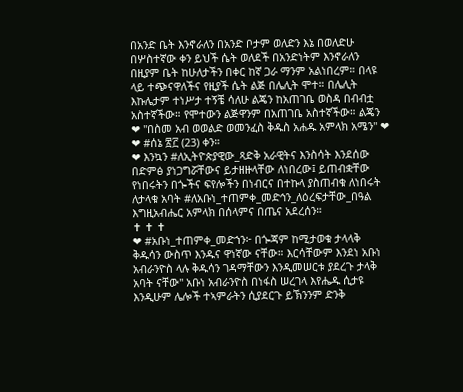በአንድ ቤት እንኖራለን በአንድ ቦታም ወለድን እኔ በወለድሁ በሦስተኛው ቀን ይህች ሴት ወለደች በአንድነትም እንኖራለን በዚያም ቤት ከሁለታችን በቀር ከኛ ጋራ ማንም አልነበረም። በላዩ ላይ ተጭናዋለችና የዚያች ሴት ልጅ በሌሊት ሞተ። በሌሊት እኩሌታም ተነሥታ ተኝቼ ሳለሁ ልጄን ከአጠገቤ ወስዳ በብብቷ አስተኛችው። የሞተውን ልጅዋንም በአጠገቤ አስተኛችው። ልጄን
❤ "በስመ አብ ወወልድ ወመንፈስ ቅዱስ አሐዱ አምላክ አሜን" ❤
❤ #ሰኔ ፳፫ (23) ቀን።
❤ እንኳን #ለኢትዮጵያዊው_ጻድቅ አራዊትና እንስሳት እንደሰው በድምፅ ያነጋግሯቸውና ይታዘዙላቸው ለነበረው፤ ይጠብቋቸው የነበሩትን በጐችና ፍየሎችን በነብርና በተኩላ ያስጠብቁ ለነበሩት ለታላቁ አባት #ለአቡነ_ተጠምቀ_መድኅን_ለዕረፍታቸው_በዓል እግዚአብሔር አምላክ በሰላምና በጤና አደረሰን።
✝ ✝ ✝
❤ #አቡነ_ተጠምቀ_መድኀን፦ በጐጃም ከሚታወቁ ታላላቅ ቅዱሳን ውስጥ እንዱና ዋነኛው ናቸው። እርሳቸውም እንደነ አቡነ አብራንዮስ ላሉ ቅዱሳን ገዳማቸውን እንዲመሠርቱ ያደረጉ ታላቅ አባት ናቸው" አቡነ አብራንዮስ በነፋስ ሠረገላ እየሔዱ ሲታዩ እንዲሁም ሌሎች ተኣምራትን ሲያደርጉ ይኽንንም ድንቅ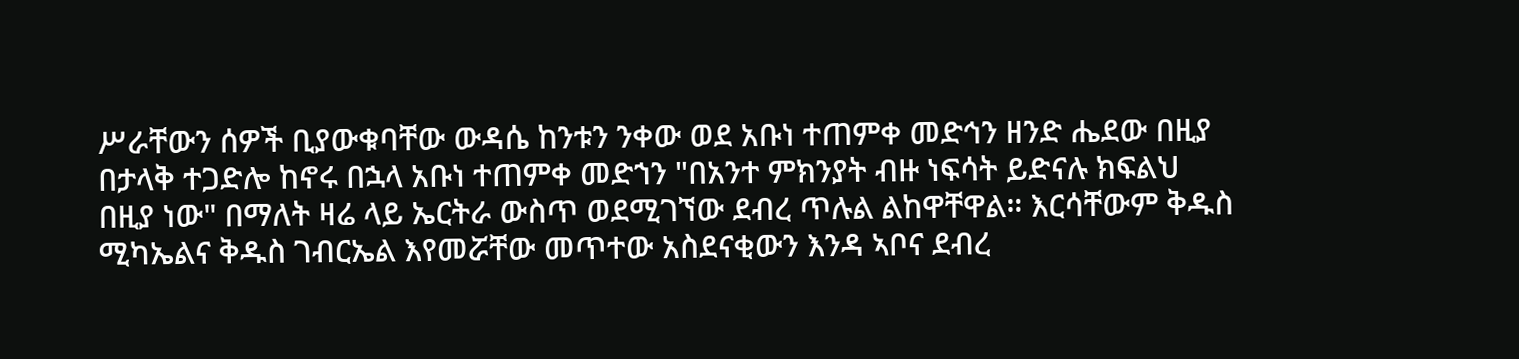ሥራቸውን ሰዎች ቢያውቁባቸው ውዳሴ ከንቱን ንቀው ወደ አቡነ ተጠምቀ መድኅን ዘንድ ሔደው በዚያ በታላቅ ተጋድሎ ከኖሩ በኋላ አቡነ ተጠምቀ መድኀን "በአንተ ምክንያት ብዙ ነፍሳት ይድናሉ ክፍልህ በዚያ ነው" በማለት ዛሬ ላይ ኤርትራ ውስጥ ወደሚገኘው ደብረ ጥሉል ልከዋቸዋል። እርሳቸውም ቅዱስ ሚካኤልና ቅዱስ ገብርኤል እየመሯቸው መጥተው አስደናቂውን እንዳ ኣቦና ደብረ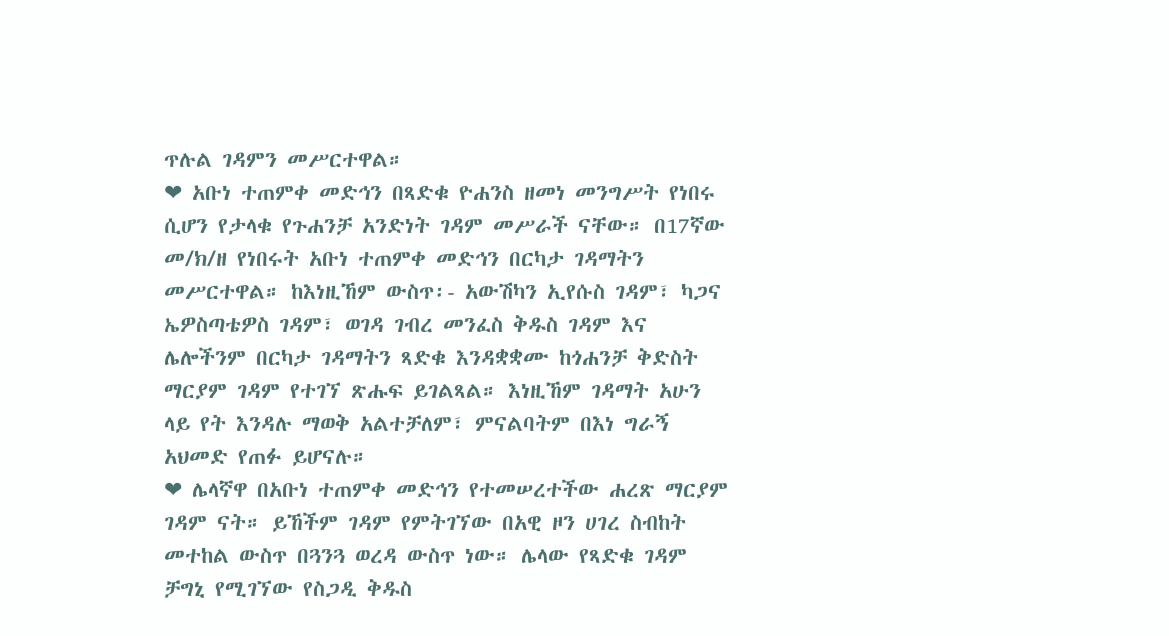ጥሉል ገዳምን መሥርተዋል።
❤ አቡነ ተጠምቀ መድኅን በጻድቁ ዮሐንስ ዘመነ መንግሥት የነበሩ ሲሆን የታላቁ የጉሐንቻ አንድነት ገዳም መሥራች ናቸው። በ17ኛው መ/ክ/ዘ የነበሩት አቡነ ተጠምቀ መድኅን በርካታ ገዳማትን መሥርተዋል። ከእነዚኸም ውስጥ፡- አውሽካን ኢየሱስ ገዳም፣ ካጋና ኤዎስጣቴዎስ ገዳም፣ ወገዳ ገብረ መንፈስ ቅዱስ ገዳም እና ሌሎችንም በርካታ ገዳማትን ጻድቁ እንዳቋቋሙ ከጎሐንቻ ቅድስት ማርያም ገዳም የተገኘ ጽሑፍ ይገልጻል። እነዚኸም ገዳማት አሁን ላይ የት እንዳሉ ማወቅ አልተቻለም፣ ምናልባትም በእነ ግራኝ አህመድ የጠፉ ይሆናሉ።
❤ ሌላኛዋ በአቡነ ተጠምቀ መድኅን የተመሠረተችው ሐረጽ ማርያም ገዳም ናት። ይኸችም ገዳም የምትገኘው በአዊ ዞን ሀገረ ስብከት መተከል ውስጥ በጓንጓ ወረዳ ውስጥ ነው። ሌላው የጻድቁ ገዳም ቻግኒ የሚገኘው የስጋዲ ቅዱስ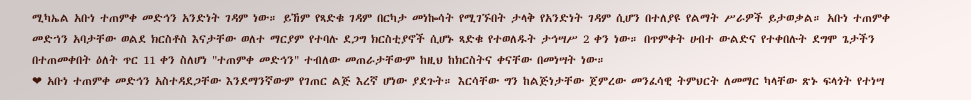ሚካኤል አቡነ ተጠምቀ መድኅን አንድነት ገዳም ነው። ይኸም የጻድቁ ገዳም በርካታ መነኰሳት የሚገኙበት ታላቅ የአንድነት ገዳም ሲሆን በተለያዩ የልማት ሥራዎች ይታወቃል። አቡነ ተጠምቀ መድኀን አባታቸው ወልደ ክርስቶስ እናታቸው ወለተ ማርያም የተባሉ ደጋግ ክርስቲያኖች ሲሆኑ ጻድቁ የተወለዱት ታኅሣሥ 2 ቀን ነው። በጥምቀት ሀብተ ውልድና የተቀበሉት ደግሞ ጌታችን በተጠመቀበት ዕለት ጥር 11 ቀን ስለሆነ "ተጠምቀ መድኅን" ተብለው መጠራታቸውም ከዚህ ከክርስትና ቀናቸው በመነሣት ነው።
❤ አቡነ ተጠምቀ መድኅን አስተዳደጋቸው እንደማንኛውም የገጠር ልጅ እረኛ ሆነው ያደጉት። እርሳቸው ግን ከልጅነታቸው ጀምረው መንፈሳዊ ትምህርት ለመማር ካላቸው ጽኑ ፍላጎት የተነሣ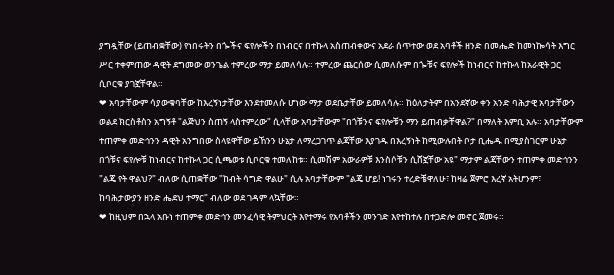ያግዷቸው (ይጠብቋቸው) የነበሩትን በጐችና ፍየሎችን በነብርና በተኩላ አስጠብቀውና አደራ ሰጥተው ወደ አባቶች ዘንድ በመሔድ ከመነኰሳት እግር ሥር ተቀምጠው ዳዊት ደግመው ወንጌል ተምረው ማታ ይመለሳሉ። ተምረው ጨርሰው ሲመለሱም በጐቹና ፍየሎች ከነብርና ከተኩላ ከአራዊት ጋር ሲቦርቁ ያገኟቸዋል።
❤ አባታቸውም ሳያውቁባቸው ከእረኝነታቸው እንደተመለሱ ሆነው ማታ ወደቤታቸው ይመለሳሉ። ከዕለታትም በአንደኛው ቀን አንድ ባሕታዊ አባታቸውን ወልደ ክርስቶስን አግኝቶ "ልጅህን ስጠኝ ላስተምረው" ሲላቸው አባታቸውም "በጎቹንና ፍየሎቹን ማን ይጠብቃቸዋል?" በማለት እምቢ አሉ። አባታቸውም ተጠምቀ መድኅንን ዳዊት አንግበው ስላዩዋቸው ይኸንን ሁኔታ ለማረጋገጥ ልጃቸው እያገዱ በእረኝነት ከሚውሉበት ቦታ ቢሔዱ በሚያስገርም ሁኔታ በጎቹና ፍየሎቹ ከነብርና ከተኩላ ጋር ሲጫወቱ ሲቦርቁ ተመለከቱ። ሲመሽም አውራዎቹ እንስሶቹን ሲሸኟቸው አዩ" ማታም ልጃቸውን ተጠምቀ መድኅንን "ልጄ የት ዋልህ?" ብለው ሲጠቋቸው "ከብት ሳግድ ዋልሁ" ሲሉ አባታቸውም "ልጄ ሆይ! ነገሩን ተረድቼዋለሁ፣ ከዛሬ ጀምሮ እረኛ አትሆንም፣ ከባሕታውያን ዘንድ ሔደህ ተማር" ብለው ወደ ገዳም ላኳቸው።
❤ ከዚህም በኋላ አቡነ ተጠምቀ መድኅን መንፈሳዊ ትምህርት እየተማሩ የአባቶችን መንገድ እየተከተሉ በተጋድሎ መኖር ጀመሩ።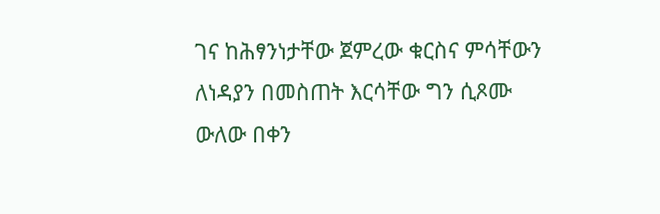ገና ከሕፃንነታቸው ጀምረው ቁርስና ምሳቸውን ለነዳያን በመስጠት እርሳቸው ግን ሲጾሙ ውለው በቀን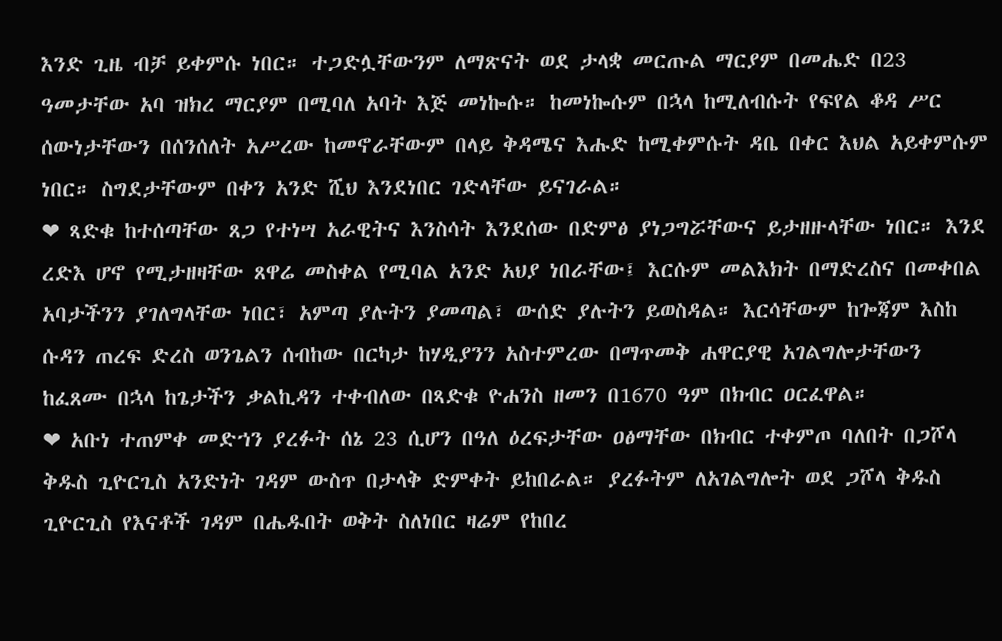እንድ ጊዜ ብቻ ይቀምሱ ነበር። ተጋድሏቸውንም ለማጽናት ወደ ታላቋ መርጡል ማርያም በመሔድ በ23 ዓመታቸው አባ ዝክረ ማርያም በሚባለ አባት እጅ መነኰሱ። ከመነኰሱም በኋላ ከሚለብሱት የፍየል ቆዳ ሥር ሰውነታቸውን በሰንሰለት አሥረው ከመኖራቸውም በላይ ቅዳሜና እሑድ ከሚቀምሱት ዳቤ በቀር እህል አይቀምሱም ነበር። ስግደታቸውም በቀን አንድ ሺህ እንደነበር ገድላቸው ይናገራል።
❤ ጻድቁ ከተሰጣቸው ጸጋ የተነሣ አራዊትና እንስሳት እንደሰው በድምፅ ያነጋግሯቸውና ይታዘዙላቸው ነበር። እንደ ረድእ ሆኖ የሚታዘዛቸው ጸዋሬ መስቀል የሚባል አንድ አህያ ነበራቸው፤ እርሱም መልእክት በማድረስና በመቀበል አባታችንን ያገለግላቸው ነበር፣ አምጣ ያሉትን ያመጣል፣ ውሰድ ያሉትን ይወስዳል። እርሳቸውም ከጐጃም እስከ ሱዳን ጠረፍ ድረስ ወንጌልን ሰብከው በርካታ ከሃዲያንን አስተምረው በማጥመቅ ሐዋርያዊ አገልግሎታቸውን ከፈጸሙ በኋላ ከጌታችን ቃልኪዳን ተቀብለው በጻድቁ ዮሐንስ ዘመን በ1670 ዓም በክብር ዐርፈዋል።
❤ አቡነ ተጠምቀ መድኀን ያረፉት ሰኔ 23 ሲሆን በዓለ ዕረፍታቸው ዐፅማቸው በክብር ተቀምጦ ባለበት በጋሾላ ቅዱስ ጊዮርጊስ አንድነት ገዳም ውስጥ በታላቅ ድምቀት ይከበራል። ያረፉትም ለአገልግሎት ወደ ጋሾላ ቅዱስ ጊዮርጊስ የእናቶች ገዳም በሔዱበት ወቅት ስለነበር ዛሬም የከበረ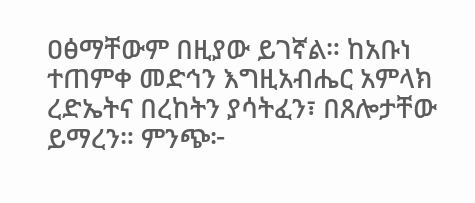ዐፅማቸውም በዚያው ይገኛል። ከአቡነ ተጠምቀ መድኅን እግዚአብሔር አምላክ ረድኤትና በረከትን ያሳትፈን፣ በጸሎታቸው ይማረን። ምንጭ፦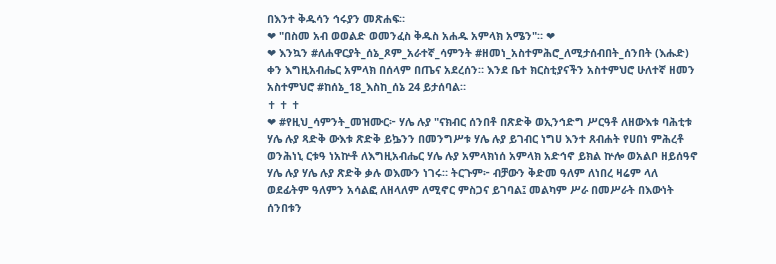በእንተ ቅዱሳን ኅሩያን መጽሐፍ።
❤ "በስመ አብ ወወልድ ወመንፈስ ቅዱስ አሐዱ አምላክ አሜን"። ❤
❤ እንኳን #ለሐዋርያት_ሰኔ_ጾም_አራተኛ_ሳምንት #ዘመነ_አስተምሕሮ_ለሚታሰብበት_ሰንበት (እሑድ) ቀን እግዚአብሔር አምላክ በሰላም በጤና አደረሰን። እንደ ቤተ ክርስቲያናችን አስተምህሮ ሁለተኛ ዘመን አስተምህሮ #ከሰኔ_18_እስከ_ሰኔ 24 ይታሰባል።
✝ ✝ ✝
❤ #የዚህ_ሳምንት_መዝሙር፦ ሃሌ ሉያ "ናክብር ሰንበቶ በጽድቅ ወኢንኅድግ ሥርዓቶ ለዘውእቱ ባሕቲቱ ሃሌ ሉያ ጻድቅ ውእቱ ጽድቅ ይኴንን በመንግሥቱ ሃሌ ሉያ ይገብር ነግሀ እንተ ጸብሐት የሀበነ ምሕረቶ ወንሕነኒ ርቱዓ ነአኵቶ ለእግዚአብሔር ሃሌ ሉያ አምላክነሰ አምላክ አድኅኖ ይክል ኵሎ ወአልቦ ዘይሰዓኖ ሃሌ ሉያ ሃሌ ሉያ ጽድቅ ቃሉ ወእሙን ነገሩ። ትርጉም፦ ብቻውን ቅድመ ዓለም ለነበረ ዛሬም ላለ ወደፊትም ዓለምን አሳልፎ ለዘላለም ለሚኖር ምስጋና ይገባል፤ መልካም ሥራ በመሥራት በእውነት ሰንበቱን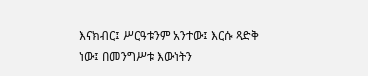እናክብር፤ ሥርዓቱንም አንተው፤ እርሱ ጻድቅ ነው፤ በመንግሥቱ እውነትን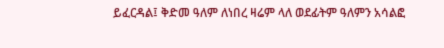ይፈርዳል፤ ቅድመ ዓለም ለነበረ ዛሬም ላለ ወደፊትም ዓለምን አሳልፎ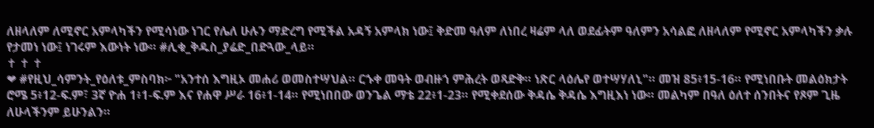ለዘላለም ለሚኖር አምላካችን የሚሳነው ነገር የሌለ ሁሉን ማድረግ የሚችል አዳኝ አምላክ ነው፤ ቅድመ ዓለም ለነበረ ዛሬም ላለ ወደፊትም ዓለምን አሳልፎ ለዘላለም የሚኖር አምላካችን ቃሉ የታመነ ነው፤ ነገሩም እውነት ነው። #ሊቁ_ቅዱስ_ያሬድ_በድጓው_ላይ።
✝ ✝ ✝
❤ #የዚህ_ሳምንት_የዕለቱ_ምስባክ፦ "አንተሰ እግዚኦ መሐሪ ወመስተሣህል። ርኁቀ መዓት ወብዙኀ ምሕረት ወጻድቅ። ነጽር ላዕሌየ ወተሣሃለኒ"። መዝ 85፥15-16። የሚነበቡት መልዕክታት ሮሜ 5፥12-ፍ.ም፣ 3ኛ ዮሐ 1፥1-ፍ.ም እና የሐዋ ሥራ 16፥1-14። የሚነበበው ወንጌል ማቴ 22፥1-23። የሚቀደሰው ቅዳሴ ቅዳሴ እግዚእነ ነው። መልካም በዓለ ዕለተ ሰንበትና የጾም ጊዜ ለሁላችንም ይሁንልን።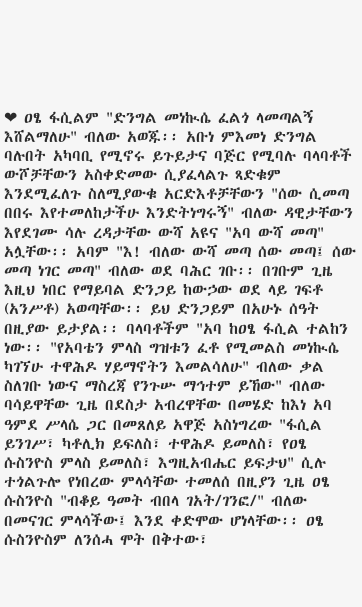❤ ዐፄ ፋሲልም "ድንግል መነኲሴ ፈልጎ ላመጣልኝ እሸልማለሁ" ብለው አወጁ፡፡ አቡነ ምእመነ ድንግል ባሉበት አካባቢ የሚኖሩ ይጉይታና ባጅር የሚባሉ ባላባቶች ውሾቻቸውን አስቀድመው ሲያፈላልጉ ጻድቁም እንደሚፈለጉ ስለሚያውቁ አርድእቶቻቸውን "ሰው ሲመጣ በበሩ እየተመለከታችሁ እንድትነግሩኝ" ብለው ዳዊታቸውን እየደገሙ ሳሉ ረዳታቸው ውሻ አዩና "አባ ውሻ መጣ" አሏቸው፡፡ አባም "እ! ብለው ውሻ መጣ ሰው መጣ፤ ሰው መጣ ነገር መጣ" ብለው ወደ ባሕር ገቡ፡፡ በገቡም ጊዜ እዚህ ነበር የማይባል ድንጋይ ከውኃው ወደ ላይ ገፍቶ (አንሥቶ) አወጣቸው፡፡ ይህ ድንጋይም በአሁኑ ሰዓት በዚያው ይታያል፡፡ ባላባቶችም "አባ ከዐፄ ፋሲል ተልከን ነው፡፡ "የአባቴን ምላስ ግዝቱን ፈቶ የሚመልስ መነኲሴ ካገኘሁ ተዋሕዶ ሃይማኖትን እመልሳለሁ" ብለው ቃል ስለገቡ ነውና ማስረጃ የንጉሡ ማኅተም ይኸው" ብለው ባሳይዋቸው ጊዜ በደስታ አብረዋቸው በመሄድ ከእነ አባ ዓምደ ሥላሴ ጋር በመጸለይ አዋጅ አስነግረው "ፋሲል ይንገሥ፣ ካቶሊክ ይፍለስ፣ ተዋሕዶ ይመለስ፣ የዐፄ ሱስንዮስ ምላስ ይመለስ፣ እግዚአብሔር ይፍታህ" ሲሉ ተጎልጉሎ የነበረው ምላሳቸው ተመለሰ በዚያን ጊዜ ዐፄ ሱስንዮስ "ብቆይ ዓመት ብበላ ገአት/ገንፎ/" ብለው በመናገር ምላሳችው፤ እንደ ቀድሞው ሆነላቸው፡፡ ዐፄ ሱስንዮስም ለንሰሓ ሞት በቅተው፣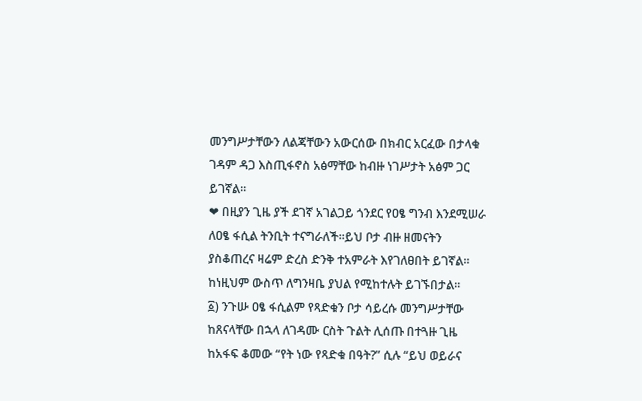መንግሥታቸውን ለልጃቸውን አውርሰው በክብር አርፈው በታላቁ ገዳም ዳጋ እስጢፋኖስ አፅማቸው ከብዙ ነገሥታት አፅም ጋር ይገኛል፡፡
❤ በዚያን ጊዜ ያች ደገኛ አገልጋይ ጎንደር የዐፄ ግንብ እንደሚሠራ ለዐፄ ፋሲል ትንቢት ተናግራለች፡፡ይህ ቦታ ብዙ ዘመናትን ያስቆጠረና ዛሬም ድረስ ድንቅ ተአምራት እየገለፀበት ይገኛል፡፡ ከነዚህም ውስጥ ለግንዛቤ ያህል የሚከተሉት ይገኙበታል፡፡
፩) ንጉሡ ዐፄ ፋሲልም የጻድቁን ቦታ ሳይረሱ መንግሥታቸው ከጸናላቸው በኋላ ለገዳሙ ርስት ጉልት ሊሰጡ በተጓዙ ጊዜ ከአፋፍ ቆመው “የት ነው የጻድቁ በዓት?” ሲሉ “ይህ ወይራና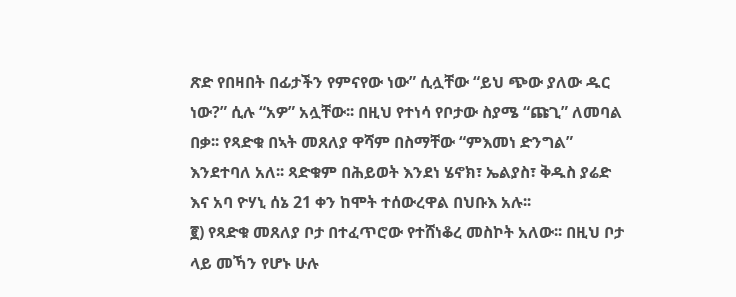ጽድ የበዛበት በፊታችን የምናየው ነው” ሲሏቸው “ይህ ጭው ያለው ዱር ነው?” ሲሉ “አዎ” አሏቸው፡፡ በዚህ የተነሳ የቦታው ስያሜ “ጩጊ” ለመባል በቃ፡፡ የጻድቁ በኣት መጸለያ ዋሻም በስማቸው “ምእመነ ድንግል” እንደተባለ አለ፡፡ ጻድቁም በሕይወት እንደነ ሄኖክ፣ ኤልያስ፣ ቅዱስ ያሬድ እና አባ ዮሃኒ ሰኔ 21 ቀን ከሞት ተሰውረዋል በህቡእ አሉ፡፡
፪) የጻድቁ መጸለያ ቦታ በተፈጥሮው የተሸነቆረ መስኮት አለው፡፡ በዚህ ቦታ ላይ መኻን የሆኑ ሁሉ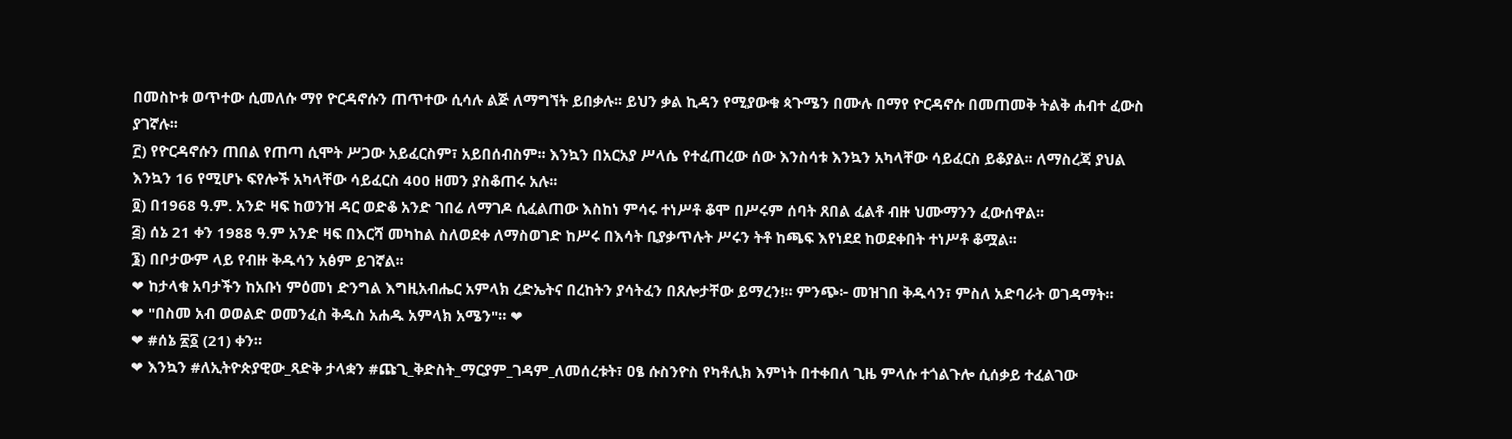በመስኮቱ ወጥተው ሲመለሱ ማየ ዮርዳኖሱን ጠጥተው ሲሳሉ ልጅ ለማግኘት ይበቃሉ፡፡ ይህን ቃል ኪዳን የሚያውቁ ጳጉሜን በሙሉ በማየ ዮርዳኖሱ በመጠመቅ ትልቅ ሐብተ ፈውስ ያገኛሉ፡፡
፫) የዮርዳኖሱን ጠበል የጠጣ ሲሞት ሥጋው አይፈርስም፣ አይበሰብስም፡፡ እንኳን በአርአያ ሥላሴ የተፈጠረው ሰው እንስሳቱ እንኳን አካላቸው ሳይፈርስ ይቆያል፡፡ ለማስረጃ ያህል እንኳን 16 የሚሆኑ ፍየሎች አካላቸው ሳይፈርስ 400 ዘመን ያስቆጠሩ አሉ፡፡
፬) በ1968 ዓ.ም. አንድ ዛፍ ከወንዝ ዳር ወድቆ አንድ ገበሬ ለማገዶ ሲፈልጠው እስከነ ምሳሩ ተነሥቶ ቆሞ በሥሩም ሰባት ጸበል ፈልቶ ብዙ ህሙማንን ፈውሰዋል፡፡
፭) ሰኔ 21 ቀን 1988 ዓ.ም አንድ ዛፍ በእርሻ መካከል ስለወደቀ ለማስወገድ ከሥሩ በእሳት ቢያቃጥሉት ሥሩን ትቶ ከጫፍ እየነደደ ከወደቀበት ተነሥቶ ቆሟል፡፡
፮) በቦታውም ላይ የብዙ ቅዱሳን አፅም ይገኛል፡፡
❤ ከታላቁ አባታችን ከአቡነ ምዕመነ ድንግል እግዚአብሔር አምላክ ረድኤትና በረከትን ያሳትፈን በጸሎታቸው ይማረን!። ምንጭ፦ መዝገበ ቅዱሳን፣ ምስለ አድባራት ወገዳማት።
❤ "በስመ አብ ወወልድ ወመንፈስ ቅዱስ አሐዱ አምላክ አሜን"። ❤
❤ #ሰኔ ፳፩ (21) ቀን።
❤ እንኳን #ለኢትዮጵያዊው_ጻድቅ ታላቋን #ጩጊ_ቅድስት_ማርያም_ገዳም_ለመሰረቱት፣ ዐፄ ሱስንዮስ የካቶሊክ እምነት በተቀበለ ጊዜ ምላሱ ተጎልጉሎ ሲሰቃይ ተፈልገው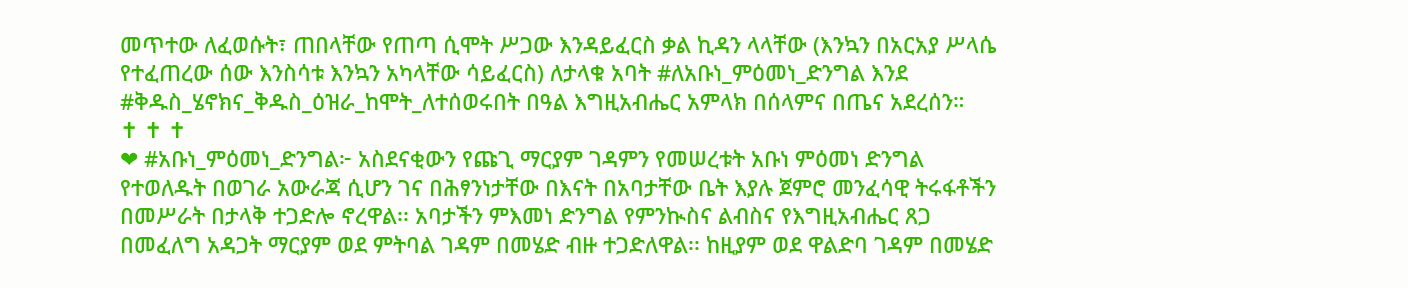መጥተው ለፈወሱት፣ ጠበላቸው የጠጣ ሲሞት ሥጋው እንዳይፈርስ ቃል ኪዳን ላላቸው (እንኳን በአርአያ ሥላሴ የተፈጠረው ሰው እንስሳቱ እንኳን አካላቸው ሳይፈርስ) ለታላቁ አባት #ለአቡነ_ምዕመነ_ድንግል እንደ #ቅዱስ_ሄኖክና_ቅዱስ_ዕዝራ_ከሞት_ለተሰወሩበት በዓል እግዚአብሔር አምላክ በሰላምና በጤና አደረሰን።
✝ ✝ ✝
❤ #አቡነ_ምዕመነ_ድንግል፦ አስደናቂውን የጩጊ ማርያም ገዳምን የመሠረቱት አቡነ ምዕመነ ድንግል የተወለዱት በወገራ አውራጃ ሲሆን ገና በሕፃንነታቸው በእናት በአባታቸው ቤት እያሉ ጀምሮ መንፈሳዊ ትሩፋቶችን በመሥራት በታላቅ ተጋድሎ ኖረዋል፡፡ አባታችን ምእመነ ድንግል የምንኲስና ልብስና የእግዚአብሔር ጸጋ በመፈለግ አዳጋት ማርያም ወደ ምትባል ገዳም በመሄድ ብዙ ተጋድለዋል፡፡ ከዚያም ወደ ዋልድባ ገዳም በመሄድ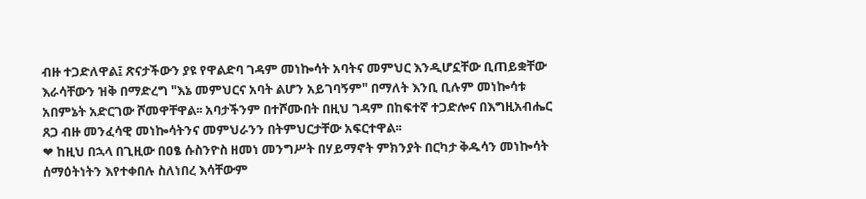ብዙ ተጋድለዋል፤ ጽናታችውን ያዩ የዋልድባ ገዳም መነኰሳት አባትና መምህር እንዲሆኗቸው ቢጠይቋቸው እራሳቸውን ዝቅ በማድረግ "እኔ መምህርና አባት ልሆን አይገባኝም" በማለት እንቢ ቢሉም መነኰሳቱ አበምኔት አድርገው ሾመዋቸዋል፡፡ አባታችንም በተሾሙበት በዚህ ገዳም በከፍተኛ ተጋድሎና በእግዚአብሔር ጸጋ ብዙ መንፈሳዊ መነኰሳትንና መምህራንን በትምህርታቸው አፍርተዋል፡፡
❤ ከዚህ በኋላ በጊዚው በዐፄ ሱስንዮስ ዘመነ መንግሥት በሃይማኖት ምክንያት በርካታ ቅዱሳን መነኰሳት ሰማዕትነትን እየተቀበሉ ስለነበረ እሳቸውም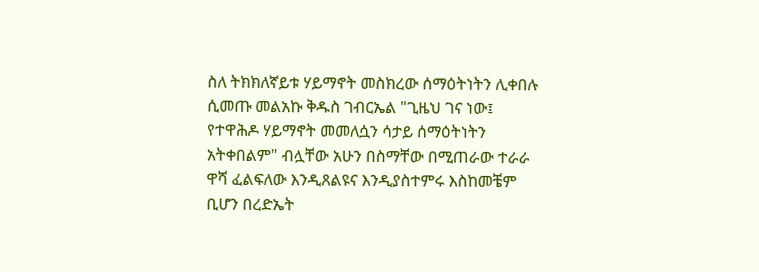ስለ ትክክለኛይቱ ሃይማኖት መስክረው ሰማዕትነትን ሊቀበሉ ሲመጡ መልአኩ ቅዱስ ገብርኤል "ጊዜህ ገና ነው፤ የተዋሕዶ ሃይማኖት መመለሷን ሳታይ ሰማዕትነትን አትቀበልም" ብሏቸው አሁን በስማቸው በሚጠራው ተራራ ዋሻ ፈልፍለው እንዲጸልዩና እንዲያስተምሩ እስከመቼም ቢሆን በረድኤት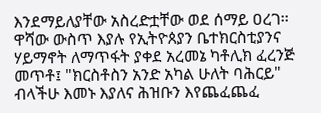እንደማይለያቸው አስረድቷቸው ወደ ሰማይ ዐረገ፡፡ ዋሻው ውስጥ እያሉ የኢትዮጰያን ቤተክርስቲያንና ሃይማኖት ለማጥፋት ያቀደ አረመኔ ካቶሊክ ፈረንጅ መጥቶ፤ "ክርስቶስን አንድ አካል ሁለት ባሕርይ" ብላችሁ እመኑ እያለና ሕዝቡን እየጨፈጨፈ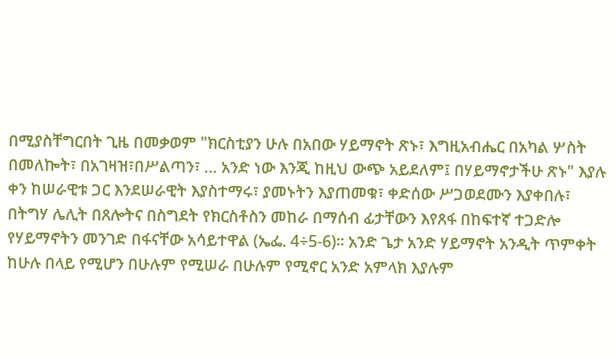በሚያስቸግርበት ጊዜ በመቃወም "ክርስቲያን ሁሉ በአበው ሃይማኖት ጽኑ፣ እግዚአብሔር በአካል ሦስት በመለኰት፣ በአገዛዝ፣በሥልጣን፣ … አንድ ነው እንጂ ከዚህ ውጭ አይደለም፤ በሃይማኖታችሁ ጽኑ" እያሉ ቀን ከሠራዊቱ ጋር እንደሠራዊት እያስተማሩ፣ ያመኑትን እያጠመቁ፣ ቀድሰው ሥጋወደሙን እያቀበሉ፣ በትግሃ ሌሊት በጸሎትና በስግደት የክርስቶስን መከራ በማሰብ ፊታቸውን እየጸፋ በከፍተኛ ተጋድሎ የሃይማኖትን መንገድ በፋናቸው አሳይተዋል (ኤፌ. 4÷5-6)፡፡ አንድ ጌታ አንድ ሃይማኖት አንዲት ጥምቀት ከሁሉ በላይ የሚሆን በሁሉም የሚሠራ በሁሉም የሚኖር አንድ አምላክ እያሉም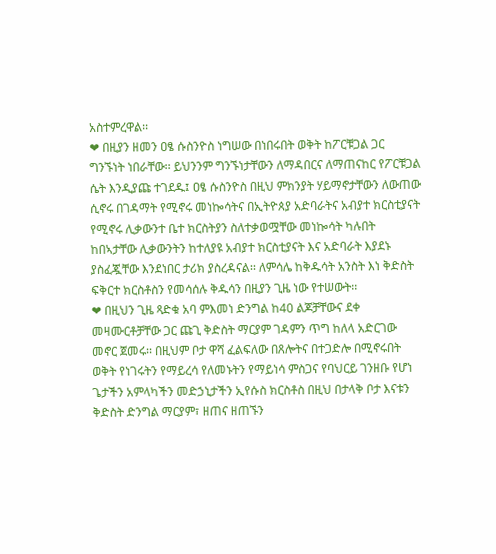አስተምረዋል፡፡
❤ በዚያን ዘመን ዐፄ ሱስንዮስ ነግሠው በነበሩበት ወቅት ከፖርቹጋል ጋር ግንኙነት ነበራቸው፡፡ ይህንንም ግንኙነታቸውን ለማዳበርና ለማጠናከር የፖርቹጋል ሴት እንዲያጩ ተገደዱ፤ ዐፄ ሱስንዮስ በዚህ ምክንያት ሃይማኖታቸውን ለውጠው ሲኖሩ በገዳማት የሚኖሩ መነኰሳትና በኢትዮጰያ አድባራትና አብያተ ክርስቲያናት የሚኖሩ ሊቃውንተ ቤተ ክርስትያን ስለተቃወሟቸው መነኰሳት ካሉበት ከበኣታቸው ሊቃውንትን ከተለያዩ አብያተ ክርስቲያናት እና አድባራት እያደኑ ያስፈጇቸው እንደነበር ታሪክ ያስረዳናል፡፡ ለምሳሌ ከቅዱሳት አንስት እነ ቅድስት ፍቅርተ ክርስቶስን የመሳሰሉ ቅዱሳን በዚያን ጊዜ ነው የተሠውት፡፡
❤ በዚህን ጊዜ ጻድቁ አባ ምእመነ ድንግል ከ40 ልጆቻቸውና ደቀ መዛሙርቶቻቸው ጋር ጩጊ ቅድስት ማርያም ገዳምን ጥግ ከለላ አድርገው መኖር ጀመሩ፡፡ በዚህም ቦታ ዋሻ ፈልፍለው በጸሎትና በተጋድሎ በሚኖሩበት ወቅት የነገሩትን የማይረሳ የለመኑትን የማይነሳ ምስጋና የባህርይ ገንዘቡ የሆነ ጌታችን አምላካችን መድኃኒታችን ኢየሱስ ክርስቶስ በዚህ በታላቅ ቦታ እናቱን ቅድስት ድንግል ማርያም፣ ዘጠና ዘጠኙን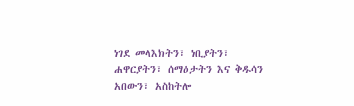ነገደ መላእክትን፣ ነቢያትን፣ ሐዋርያትን፣ ሰማዕታትን እና ቅዱሳን አበውን፣ አስከትሎ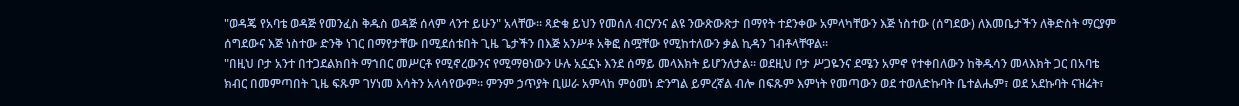"ወዳጄ የአባቴ ወዳጅ የመንፈስ ቅዱስ ወዳጅ ሰላም ላንተ ይሁን" አላቸው፡፡ ጻድቁ ይህን የመሰለ ብርሃንና ልዩ ንውጽውጽታ በማየት ተደንቀው አምላካቸውን እጅ ነስተው (ሰግደው) ለእመቤታችን ለቅድስት ማርያም ሰግደውና እጅ ነስተው ድንቅ ነገር በማየታቸው በሚደሰቱበት ጊዜ ጌታችን በእጅ አንሥቶ አቅፎ ስሟቸው የሚከተለውን ቃል ኪዳን ገብቶላቸዋል፡፡
"በዚህ ቦታ አንተ በተጋደልክበት ማኀበር መሥርቶ የሚኖረውንና የሚማፀነውን ሁሉ አኗኗኑ እንደ ሰማይ መላእክት ይሆንለታል፡፡ ወደዚህ ቦታ ሥጋዬንና ደሜን አምኖ የተቀበለውን ከቅዱሳን መላእክት ጋር በአባቴ ክብር በመምጣበት ጊዜ ፍጹም ገሃነመ እሳትን አላሳየውም፡፡ ምንም ኃጥያት ቢሠራ አምላከ ምዕመነ ድንግል ይምረኛል ብሎ በፍጹም እምነት የመጣውን ወደ ተወለድኩባት ቤተልሔም፣ ወደ አደኩባት ናዝሬት፣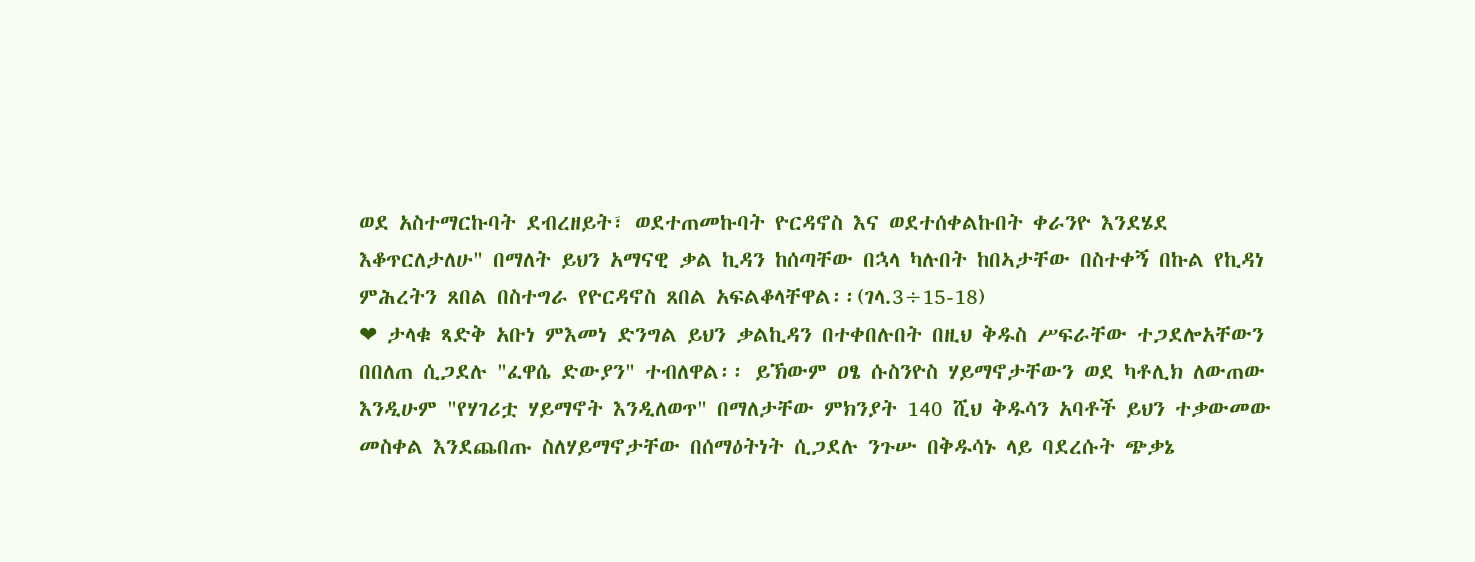ወደ አስተማርኩባት ደብረዘይት፣ ወደተጠመኩባት ዮርዳኖስ እና ወደተሰቀልኩበት ቀራንዮ እንደሄደ እቆጥርለታለሁ" በማለት ይህን አማናዊ ቃል ኪዳን ከሰጣቸው በኋላ ካሉበት ከበኣታቸው በስተቀኝ በኩል የኪዳነ ምሕረትን ጸበል በስተግራ የዮርዳኖስ ጸበል አፍልቆላቸዋል፡፡(ገላ.3÷15-18)
❤ ታላቁ ጻድቅ አቡነ ምእመነ ድንግል ይህን ቃልኪዳን በተቀበሉበት በዚህ ቅዱስ ሥፍራቸው ተጋደሎአቸውን በበለጠ ሲጋደሉ "ፈዋሴ ድውያን" ተብለዋል፡፡ ይኽውም ዐፄ ሱስንዮስ ሃይማኖታቸውን ወደ ካቶሊክ ለውጠው እንዲሁም "የሃገሪቷ ሃይማኖት እንዲለወጥ" በማለታቸው ምክንያት 140 ሺህ ቅዱሳን አባቶች ይህን ተቃውመው መስቀል እንደጨበጡ ስለሃይማኖታቸው በሰማዕትነት ሲጋደሉ ንጉሡ በቅዱሳኑ ላይ ባደረሱት ጭቃኔ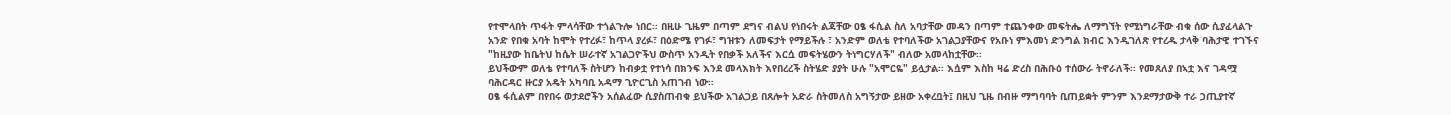የተሞላበት ጥፋት ምላሳቸው ተጎልጉሎ ነበር፡፡ በዚሁ ጊዜም በጣም ደግና ብልህ የነበሩት ልጃቸው ዐፄ ፋሲል ስለ አባታቸው መዳን በጣም ተጨንቀው መፍትሔ ለማግኘት የሚነግራቸው ብቁ ሰው ሲያፈላልጉ አንድ የበቁ አባት ከሞት የተረፉ፣ ከጥላ ያረፉ፣ በዕድሜ የገፉ፣ ግዝቱን ለመፍታት የማይችሉ ፣ አንድም ወለቴ የተባለችው አገልጋያቸውና የአቡነ ምእመነ ድንግል ክብር እንዲገለጽ የተረዱ ታላቅ ባሕታዊ ተገኙና "ከዚያው ከቤትህ ከሴት ሠራተኛ አገልጋዮችህ ውስጥ አንዲት የበቃች አለችና እርሷ መፍትሄውን ትነግርሃለች" ብለው አመላከቷቸው፡፡
ይህችውም ወለቴ የተባለች ስትሆን ከብቃቷ የተነሳ በክንፍ እንደ መላእክት እየበረረች ስትሄድ ያያት ሁሉ "አሞርዬ" ይሏታል፡፡ እሷም እስከ ዛሬ ድረስ በሕቡዕ ተሰውራ ትኖራለች፡፡ የመጸለያ በኣቷ እና ገዳሟ ባሕርዳር ዙርያ አዴት አካባቢ አዳማ ጊዮርጊስ አጠገብ ነው፡፡
ዐፄ ፋሲልም በየበሩ ወታደሮችን አሰልፈው ሲያስጠብቁ ይህችው አገልጋይ በጸሎት አድራ ስትመለስ አግኝታው ይዘው አቀረቧት፤ በዚህ ጊዜ በብዙ ማግባባት ቢጠይቋት ምንም እንደማታውቅ ተራ ኃጢያተኛ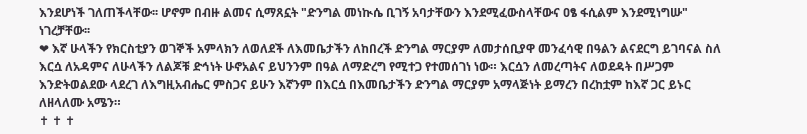እንደሆነች ገለጠችላቸው፡፡ ሆኖም በብዙ ልመና ሲማጸኗት "ድንግል መነኲሴ ቢገኝ አባታቸውን እንደሚፈውስላቸውና ዐፄ ፋሲልም እንደሚነግሡ" ነገረቻቸው፡፡
❤ እኛ ሁላችን የክርስቲያን ወገኞች አምላክን ለወለደች ለእመቤታችን ለከበረች ድንግል ማርያም ለመታሰቢያዋ መንፈሳዊ በዓልን ልናደርግ ይገባናል ስለ እርሷ ለአዳምና ለሁላችን ለልጆቹ ድኅነት ሁኖአልና ይህንንም በዓል ለማድረግ የሚተጋ የተመሰገነ ነው። እርሷን ለመረጣትና ለወደዳት በሥጋም እንድትወልደው ላደረገ ለእግዚአብሔር ምስጋና ይሁን እኛንም በእርሷ በእመቤታችን ድንግል ማርያም አማላጅነት ይማረን በረከቷም ከእኛ ጋር ይኑር ለዘላለሙ አሜን።
✝ ✝ ✝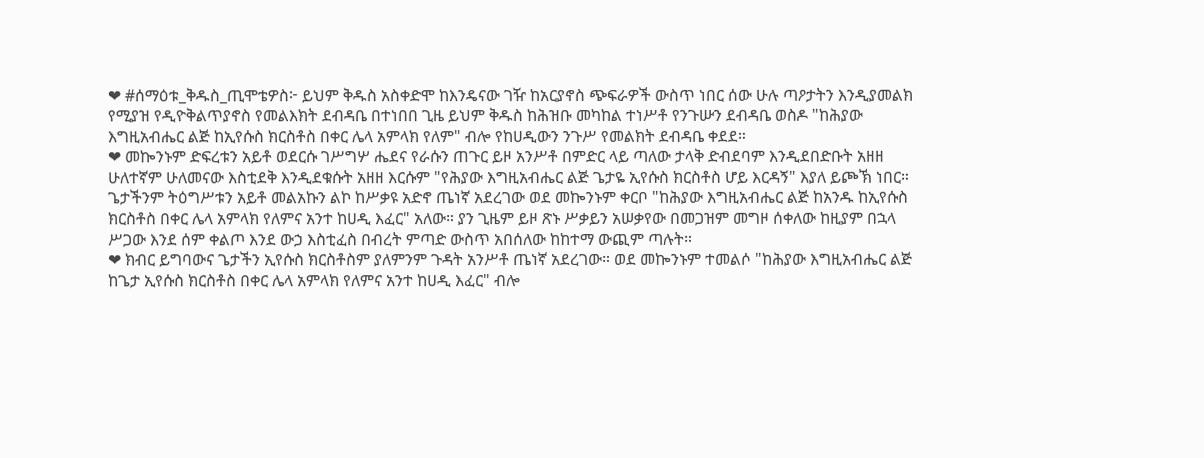❤ #ሰማዕቱ_ቅዱስ_ጢሞቴዎስ፦ ይህም ቅዱስ አስቀድሞ ከእንዴናው ገዥ ከአርያኖስ ጭፍራዎች ውስጥ ነበር ሰው ሁሉ ጣዖታትን እንዲያመልክ የሚያዝ የዲዮቅልጥያኖስ የመልእክት ደብዳቤ በተነበበ ጊዜ ይህም ቅዱስ ከሕዝቡ መካከል ተነሥቶ የንጉሡን ደብዳቤ ወስዶ "ከሕያው እግዚአብሔር ልጅ ከኢየሱስ ክርስቶስ በቀር ሌላ አምላክ የለም" ብሎ የከሀዲውን ንጉሥ የመልክት ደብዳቤ ቀደደ።
❤ መኰንኑም ድፍረቱን አይቶ ወደርሱ ገሥግሦ ሔደና የራሱን ጠጉር ይዞ አንሥቶ በምድር ላይ ጣለው ታላቅ ድብደባም እንዲደበድቡት አዘዘ ሁለተኛም ሁለመናው እስቲደቅ እንዲደቁሱት አዘዘ እርሱም "የሕያው እግዚአብሔር ልጅ ጌታዬ ኢየሱስ ክርስቶስ ሆይ እርዳኝ" እያለ ይጮኽ ነበር። ጌታችንም ትዕግሥቱን አይቶ መልአኩን ልኮ ከሥቃዩ አድኖ ጤነኛ አደረገው ወደ መኰንኑም ቀርቦ "ከሕያው እግዚአብሔር ልጅ ከአንዱ ከኢየሱስ ክርስቶስ በቀር ሌላ አምላክ የለምና አንተ ከሀዲ እፈር" አለው። ያን ጊዜም ይዞ ጽኑ ሥቃይን አሠቃየው በመጋዝም መግዞ ሰቀለው ከዚያም በኋላ ሥጋው እንደ ሰም ቀልጦ እንደ ውኃ እስቲፈስ በብረት ምጣድ ውስጥ አበሰለው ከከተማ ውጪም ጣሉት።
❤ ክብር ይግባውና ጌታችን ኢየሱስ ክርስቶስም ያለምንም ጉዳት አንሥቶ ጤነኛ አደረገው። ወደ መኰንኑም ተመልሶ "ከሕያው እግዚአብሔር ልጅ ከጌታ ኢየሱስ ክርስቶስ በቀር ሌላ አምላክ የለምና አንተ ከሀዲ እፈር" ብሎ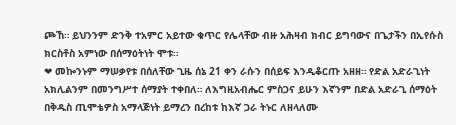ጮኸ። ይህንንም ድንቅ ተአምር አይተው ቁጥር የሌላቸው ብዙ አሕዛብ ክብር ይግባውና በጌታችን በኢየሱስ ክርስቶስ አምነው በሰማዕትነት ሞቱ።
❤ መኰንኑም ማሠቃየቱ በሰለቸው ጊዜ ሰኔ 21 ቀን ራሱን በሰይፍ እንዲቆርጡ አዘዘ። የድል አድራጊነት አክሊልንም በመንግሥተ ሰማያት ተቀበለ። ለእግዚአብሔር ምስጋና ይሁን እኛንም በድል አድራጊ ሰማዕት በቅዱስ ጢሞቴዎስ አማላጅነት ይማረን በረከቱ ከእኛ ጋራ ትኑር ለዘላለሙ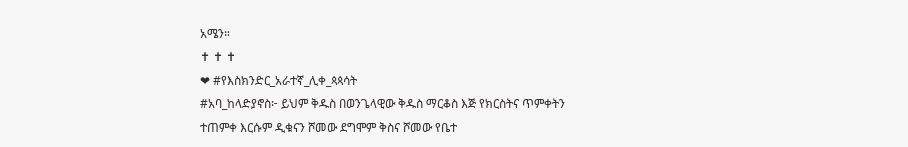አሜን።
✝ ✝ ✝
❤ #የእስክንድር_አራተኛ_ሊቀ_ጳጳሳት
#አባ_ከላድያኖስ፦ ይህም ቅዱስ በወንጌላዊው ቅዱስ ማርቆስ እጅ የክርስትና ጥምቀትን ተጠምቀ እርሱም ዲቁናን ሾመው ደግሞም ቅስና ሾመው የቤተ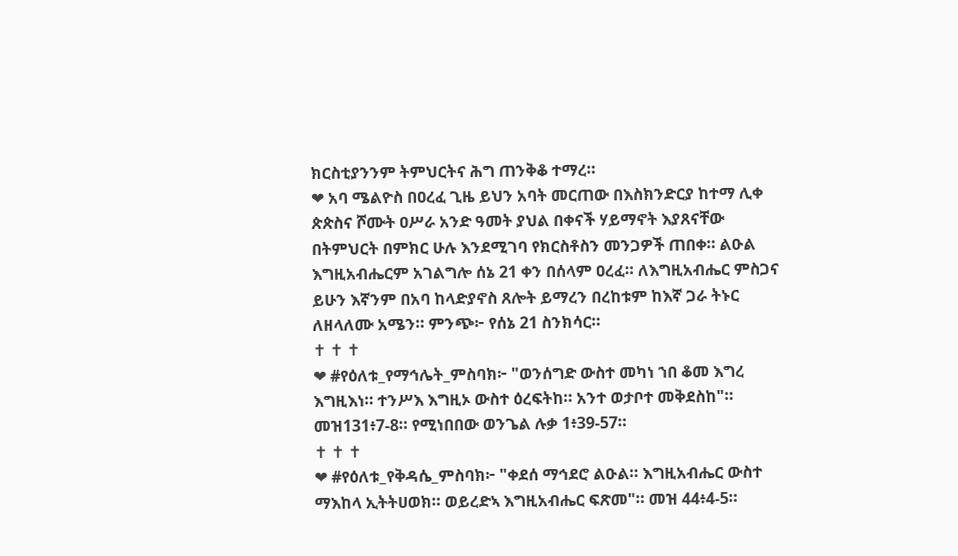ክርስቲያንንም ትምህርትና ሕግ ጠንቅቆ ተማረ።
❤ አባ ሜልዮስ በዐረፈ ጊዜ ይህን አባት መርጠው በእስክንድርያ ከተማ ሊቀ ጵጵስና ሾሙት ዐሥራ አንድ ዓመት ያህል በቀናች ሃይማኖት እያጸናቸው በትምህርት በምክር ሁሉ እንደሚገባ የክርስቶስን መንጋዎች ጠበቀ። ልዑል እግዚአብሔርም አገልግሎ ሰኔ 21 ቀን በሰላም ዐረፈ። ለእግዚአብሔር ምስጋና ይሁን እኛንም በአባ ከላድያኖስ ጸሎት ይማረን በረከቱም ከእኛ ጋራ ትኑር ለዘላለሙ አሜን። ምንጭ፦ የሰኔ 21 ስንክሳር።
✝ ✝ ✝
❤ #የዕለቱ_የማኅሌት_ምስባክ፦ "ወንሰግድ ውስተ መካነ ኀበ ቆመ እግረ እግዚእነ። ተንሥእ እግዚኦ ውስተ ዕረፍትከ። አንተ ወታቦተ መቅደስከ"። መዝ131፥7-8። የሚነበበው ወንጌል ሉቃ 1፥39-57።
✝ ✝ ✝
❤ #የዕለቱ_የቅዳሴ_ምስባክ፦ "ቀደሰ ማኅደሮ ልዑል። እግዚአብሔር ውስተ ማእከላ ኢትትሀወክ። ወይረድኣ እግዚአብሔር ፍጽመ"። መዝ 44፥4-5።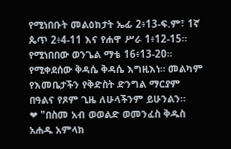የሚነበቡት መልዕክታት ኤፊ 2፥13-ፍ.ም፣ 1ኛ ጴጥ 2፥4-11 እና የሐዋ ሥራ 1፥12-15። የሚነበበው ወንጌል ማቴ 16፥13-20። የሚቀደሰው ቅዳሴ ቅዳሴ እግዚእነ። መልካም የእመቤታችን የቅድስት ድንግል ማርያም በዓልና የጾም ጊዜ ለሁላችንም ይሁንልን።
❤ "በስመ አብ ወወልድ ወመንፈስ ቅዱስ አሐዱ አምላክ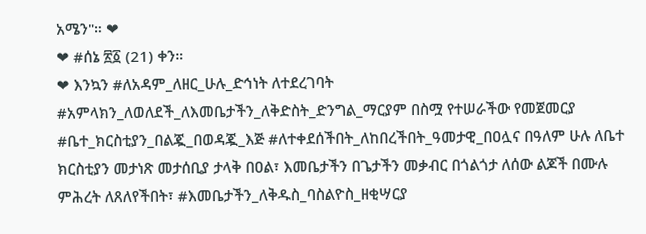አሜን"። ❤
❤ #ሰኔ ፳፩ (21) ቀን።
❤ እንኳን #ለአዳም_ለዘር_ሁሉ_ድኅነት ለተደረገባት #አምላክን_ለወለደች_ለእመቤታችን_ለቅድስት_ድንግል_ማርያም በስሟ የተሠራችው የመጀመርያ #ቤተ_ክርስቲያን_በልጇ_በወዳጇ_እጅ #ለተቀደሰችበት_ለከበረችበት_ዓመታዊ_በዐሏና በዓለም ሁሉ ለቤተ ክርስቲያን መታነጽ መታሰቢያ ታላቅ በዐል፣ እመቤታችን በጌታችን መቃብር በጎልጎታ ለሰው ልጆች በሙሉ ምሕረት ለጸለየችበት፣ #እመቤታችን_ለቅዱስ_ባስልዮስ_ዘቂሣርያ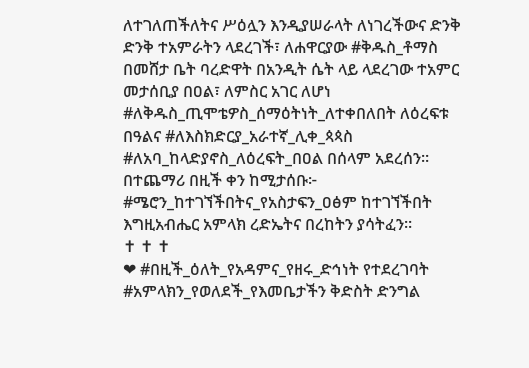ለተገለጠችለትና ሥዕሏን እንዲያሠራላት ለነገረችውና ድንቅ ድንቅ ተአምራትን ላደረገች፣ ለሐዋርያው #ቅዱስ_ቶማስ በመሸታ ቤት ባረድዋት በአንዲት ሴት ላይ ላደረገው ተአምር መታሰቢያ በዐል፣ ለምስር አገር ለሆነ #ለቅዱስ_ጢሞቴዎስ_ሰማዕትነት_ለተቀበለበት ለዕረፍቱ በዓልና #ለእስክድርያ_አራተኛ_ሊቀ_ጳጳስ #ለአባ_ከላድያኖስ_ለዕረፍት_በዐል በሰላም አደረሰን። በተጨማሪ በዚች ቀን ከሚታሰቡ፦ #ሜሮን_ከተገኘችበትና_የአስታፍን_ዐፅም ከተገኘችበት እግዚአብሔር አምላክ ረድኤትና በረከትን ያሳትፈን።
✝ ✝ ✝
❤ #በዚች_ዕለት_የአዳምና_የዘሩ_ድኅነት የተደረገባት #አምላክን_የወለደች_የእመቤታችን ቅድስት ድንግል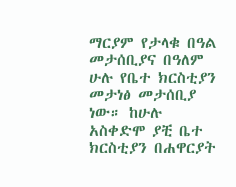ማርያም የታላቁ በዓል መታሰቢያና በዓለም ሁሉ የቤተ ክርስቲያን መታነፅ መታሰቢያ ነው። ከሁሉ አስቀድሞ ያቺ ቤተ ክርስቲያን በሐዋርያት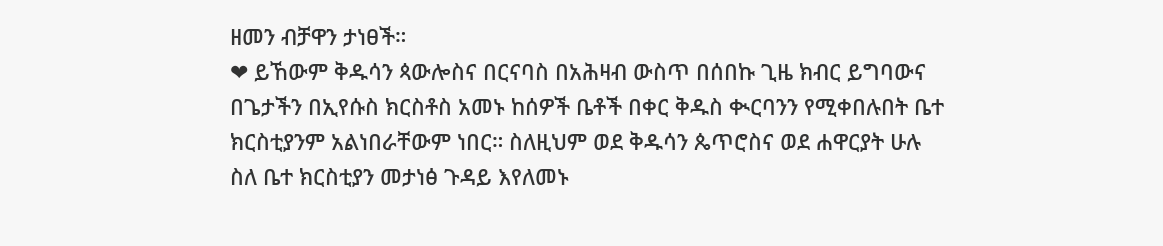ዘመን ብቻዋን ታነፀች።
❤ ይኸውም ቅዱሳን ጳውሎስና በርናባስ በአሕዛብ ውስጥ በሰበኩ ጊዜ ክብር ይግባውና በጌታችን በኢየሱስ ክርስቶስ አመኑ ከሰዎች ቤቶች በቀር ቅዱስ ቊርባንን የሚቀበሉበት ቤተ ክርስቲያንም አልነበራቸውም ነበር። ስለዚህም ወደ ቅዱሳን ጴጥሮስና ወደ ሐዋርያት ሁሉ ስለ ቤተ ክርስቲያን መታነፅ ጉዳይ እየለመኑ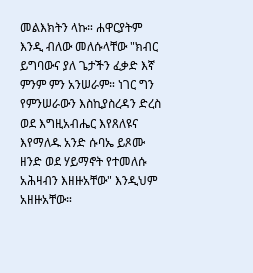መልእክትን ላኩ። ሐዋርያትም እንዲ ብለው መለሱላቸው "ክብር ይግባውና ያለ ጌታችን ፈቃድ እኛ ምንም ምን አንሠራም። ነገር ግን የምንሠራውን እስኪያስረዳን ድረስ ወደ እግዚአብሔር እየጸለዩና እየማለዱ አንድ ሱባኤ ይጾሙ ዘንድ ወደ ሃይማኖት የተመለሱ አሕዛብን እዘዙአቸው" እንዲህም አዘዙአቸው።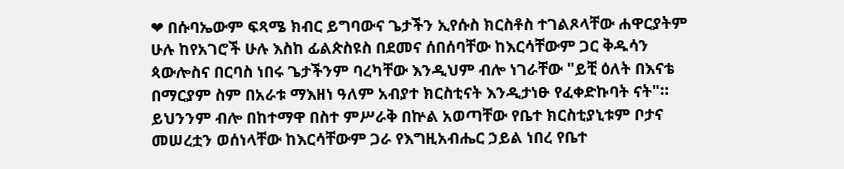❤ በሱባኤውም ፍጻሜ ክብር ይግባውና ጌታችን ኢየሱስ ክርስቶስ ተገልጾላቸው ሐዋርያትም ሁሉ ከየአገሮች ሁሉ እስከ ፊልጵስዩስ በደመና ሰበሰባቸው ከእርሳቸውም ጋር ቅዱሳን ጳውሎስና በርባስ ነበሩ ጌታችንም ባረካቸው እንዲህም ብሎ ነገራቸው "ይቺ ዕለት በእናቴ በማርያም ስም በአራቱ ማእዘነ ዓለም አብያተ ክርስቲናት እንዲታነፁ የፈቀድኩባት ናት"። ይህንንም ብሎ በከተማዋ በስተ ምሥራቅ በኵል አወጣቸው የቤተ ክርስቲያኒቱም ቦታና መሠረቷን ወሰነላቸው ከእርሳቸውም ጋራ የእግዚአብሔር ኃይል ነበረ የቤተ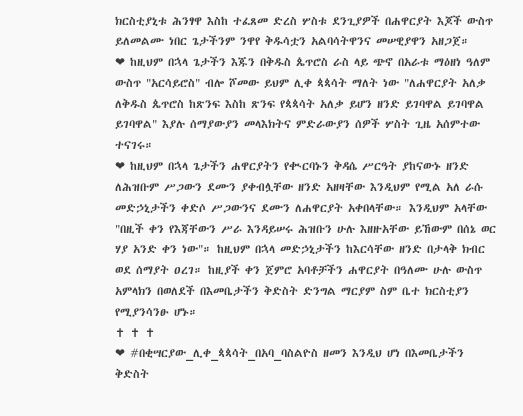ክርስቲያኒቱ ሕንፃዋ እስከ ተፈጸመ ድረስ ሦስቱ ደንጊያዎች በሐዋርያት እጆች ውስጥ ይለመልሙ ነበር ጌታችንም ንዋየ ቅዱሳቷን አልባሳትዋንና መሠዊያዋን አዘጋጀ።
❤ ከዚህም በኋላ ጌታችን እጁን በቅዱስ ጴጥሮስ ራስ ላይ ጭኖ በአራቱ ማዕዘነ ዓለም ውስጥ "አርሳይሮስ" ብሎ ሾመው ይህም ሊቀ ጳጳሳት ማለት ነው "ለሐዋርያት አለቃ ለቅዱስ ጴጥሮስ ከጽንፍ እስከ ጽንፍ የጳጳሳት አለቃ ይሆን ዘንድ ይገባዋል ይገባዋል ይገባዋል" እያሉ ሰማያውያን መላእክትና ምድራውያን ሰዎች ሦስት ጊዜ አሰምተው ተናገሩ።
❤ ከዚህም በኋላ ጌታችን ሐዋርያትን የቊርባኑን ቅዳሴ ሥርዓት ያከናውኑ ዘንድ ለሕዝቡም ሥጋውን ደሙን ያቀብሏቸው ዘንድ አዘዛቸው እንዲህም የሚል አለ ራሱ መድኃኒታችን ቀድሶ ሥጋውንና ደሙን ለሐዋርያት አቀበላቸው። እንዲህም አላቸው "በዚች ቀን የእጃቸውን ሥራ እንዳይሠሩ ሕዝቡን ሁሉ እዘዙአቸው ይኸውም በሰኔ ወር ሃያ አንድ ቀን ነው"። ከዚህም በኋላ መድኃኒታችን ከእርሳቸው ዘንድ በታላቅ ክብር ወደ ሰማያት ዐረገ። ከዚያች ቀን ጀምሮ አባቶቻችን ሐዋርያት በዓለሙ ሁሉ ውስጥ አምላክን በወለደች በእመቤታችን ቅድስት ድንግል ማርያም ስም ቤተ ክርስቲያን የሚያንሳንፁ ሆኑ።
✝ ✝ ✝
❤ #በቂሣርያው_ሊቀ_ጳጳሳት_በአባ_ባስልዮስ ዘመን እንዲህ ሆነ በእመቤታችን ቅድስት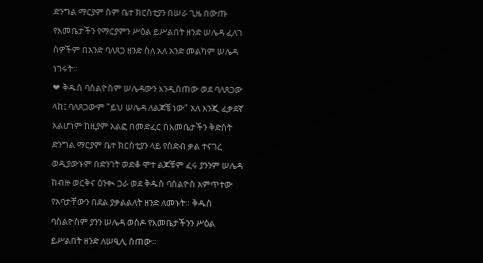ድንግል ማርያም ስም ቤተ ክርስቲያን በሠራ ጊዜ በውጡ የእመቤታችን የማርያምን ሥዕል ይሥልበት ዘንድ ሠሌዳ ፈለገ ሰዎችም በአንድ ባለጸጋ ዘንድ ስለ አለ አንድ መልካም ሠሌዳ ነገሩት።
❤ ቅዱስ ባስልዮስም ሠሌዳውን እንዲሰጠው ወደ ባለጸጋው ላከ፤ ባለጸጋውም "ይህ ሠሌዳ ለልጆቼ ነው" አለ እንጂ ፈቃደኛ አልሆነም ከዚያም አልፎ በመድፈር በእመቤታችን ቅድስት ድንግል ማርያም ቤተ ክርስቲያን ላይ የስድብ ቃል ተናገረ ወዲያውኑም በድንገት ወድቆ ሞተ ልጆቹም ፈሩ ያንንም ሠሌዳ ከብዙ ወርቅና ዕንቊ ጋራ ወደ ቅዱስ ባስልዮስ አምጥተው የአባታቸውን በደል ያቃልልለት ዘንድ ለመኑት። ቅዱስ ባስልዮስም ያንን ሠሌዳ ወስዶ የእመቤታችንን ሥዕል ይሥልበት ዘንድ ለሠዒሊ ሰጠው።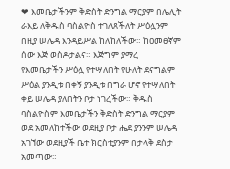❤ እመቤታችንም ቅድስት ድንግል ማርያም በሌሊት ራእይ ለቅዱስ ባስልዮስ ተገለጸችለት ሥዕሏንም በዚያ ሠሌዳ እንዳይሥል ከለከለችው። ከዐመፀኛም ሰው እጅ ወስዶታልና። እጅግም ያማረ የእመቤታችን ሥዕሏ የተሣለበት የሁለት ደናግልም ሥዕል ያንዲቱ በቀኝ ያንዲቱ በግራ ሆኖ የተሣለበት ቀይ ሠሌዳ ያለበትን ቦታ ነገረችው። ቅዱስ ባስልዮስም እመቤታችን ቅድስት ድንግል ማርያም ወደ አመለከተችው ወደዚያ ቦታ ሔደ ያንንም ሠሌዳ አገኘው ወደዚያች ቤተ ክርስቲያንም በታላቅ ደስታ አመጣው።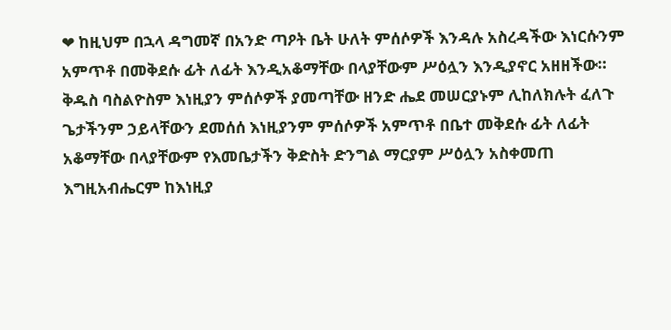❤ ከዚህም በኋላ ዳግመኛ በአንድ ጣዖት ቤት ሁለት ምሰሶዎች እንዳሉ አስረዳችው እነርሱንም አምጥቶ በመቅደሱ ፊት ለፊት እንዲአቆማቸው በላያቸውም ሥዕሏን እንዲያኖር አዘዘችው። ቅዱስ ባስልዮስም እነዚያን ምሰሶዎች ያመጣቸው ዘንድ ሔደ መሠርያኑም ሊከለክሉት ፈለጉ ጌታችንም ኃይላቸውን ደመሰሰ እነዚያንም ምሰሶዎች አምጥቶ በቤተ መቅደሱ ፊት ለፊት አቆማቸው በላያቸውም የእመቤታችን ቅድስት ድንግል ማርያም ሥዕሏን አስቀመጠ እግዚአብሔርም ከእነዚያ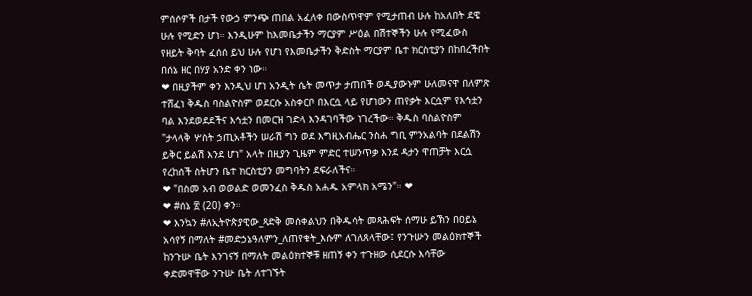ምሰሶዎች በታች የውኃ ምንጭ ጠበል አፈለቀ በውስጥዋም የሚታጠብ ሁሉ ከአለበት ደዌ ሁሉ የሚድን ሆነ። እንዲሁም ከእመቤታችን ማርያም ሥዕል በሽተኞችን ሁሉ የሚፈውስ የዘይት ቅባት ፈሰሰ ይህ ሁሉ የሆነ የእመቤታችን ቅድስት ማርያም ቤተ ክርስቲያን በከበረችበት በሰኔ ዘር በሃያ አንድ ቀን ነው።
❤ በዚያችም ቀን እንዲህ ሆነ አንዲት ሴት መጥታ ታጠበች ወዲያውኑም ሁለመናዋ በለምጽ ተሸፈነ ቅዱስ ባስልዮስም ወደርሱ አስቀርቦ በእርሷ ላይ የሆነውን ጠየቃት እርሷም የእኅቷን ባል እንደወደደችና እኅቷን በመርዝ ገድላ እንዳገባችው ነገረችው። ቅዱስ ባስልዮስም "ታላላቅ ሦስት ኃጢአቶችን ሠራሽ ግን ወደ እግዚአብሔር ንስሐ ግቢ ምንአልባት በደልሽን ይቅር ይልሽ እንደ ሆነ" አላት በዚያን ጊዜም ምድር ተሠንጥቃ እንደ ዳታን ዋጠቻት እርሷ የረከሰች ስትሆን ቤተ ክርስቲያን መግባትን ደፍራለችና።
❤ "በስመ አብ ወወልድ ወመንፈስ ቅዱስ አሐዱ አምላክ አሜን"። ❤
❤ #ሰኔ ፳ (20) ቀን።
❤ እንኳን #ለኢትዮጵያዊው_ጻድቅ መሰቀልህን በቅዱሳት መጻሕፍት ሰማሁ ይኽን በዐይኔ አሳየኝ በማለት #መድኃኔዓለምን_ለጠየቁት_እሱም ለገለጸላቸው፤ የንጉሡን መልዕክተኞች ከንጉሡ ቤት እንገናኝ በማለት መልዕክተኞቹ ዘጠኝ ቀን ተጉዘው ሲደርሱ እሳቸው ቀድመዋቸው ንጉሡ ቤት ለተገኙት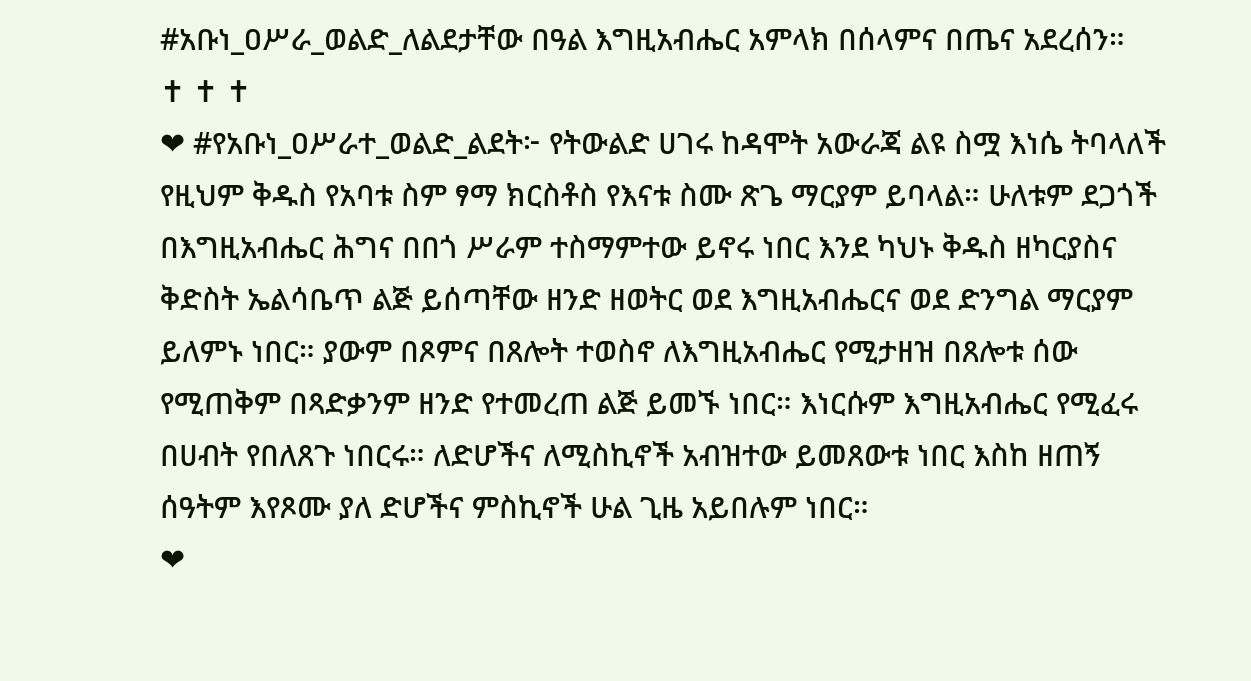#አቡነ_ዐሥራ_ወልድ_ለልደታቸው በዓል እግዚአብሔር አምላክ በሰላምና በጤና አደረሰን።
✝ ✝ ✝
❤ #የአቡነ_ዐሥራተ_ወልድ_ልደት፦ የትውልድ ሀገሩ ከዳሞት አውራጃ ልዩ ስሟ እነሴ ትባላለች የዚህም ቅዱስ የአባቱ ስም ፃማ ክርስቶስ የእናቱ ስሙ ጽጌ ማርያም ይባላል። ሁለቱም ደጋጎች በእግዚአብሔር ሕግና በበጎ ሥራም ተስማምተው ይኖሩ ነበር እንደ ካህኑ ቅዱስ ዘካርያስና ቅድስት ኤልሳቤጥ ልጅ ይሰጣቸው ዘንድ ዘወትር ወደ እግዚአብሔርና ወደ ድንግል ማርያም ይለምኑ ነበር። ያውም በጾምና በጸሎት ተወስኖ ለእግዚአብሔር የሚታዘዝ በጸሎቱ ሰው የሚጠቅም በጻድቃንም ዘንድ የተመረጠ ልጅ ይመኙ ነበር። እነርሱም እግዚአብሔር የሚፈሩ በሀብት የበለጸጉ ነበርሩ። ለድሆችና ለሚስኪኖች አብዝተው ይመጸውቱ ነበር እስከ ዘጠኝ ሰዓትም እየጾሙ ያለ ድሆችና ምስኪኖች ሁል ጊዜ አይበሉም ነበር።
❤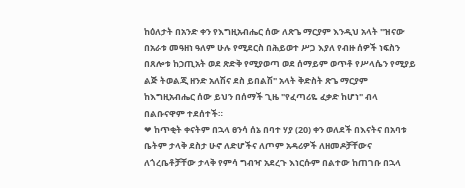ከዕለታት በአንድ ቀን የእግዚአብሔር ሰው ለጽጌ ማርያም እንዲህ አላት "ዝናው በአራቱ መዓዘነ ዓለም ሁሉ የሚደርስ በሕይወተ ሥጋ እያለ የብዙ ሰዎች ነፍስን በጸሎቱ ከኃጢአት ወደ ጽድቅ የሚያወጣ ወደ ሰማይም ወጥቶ የሥላሴን የሚያይ ልጅ ትወልጂ ዘንድ አለሽና ደስ ይበልሽ" አላት ቅድስት ጽጌ ማርያም ከእግዚአብሔር ሰው ይህን በሰማች ጊዜ "የፈጣሪዬ ፈቃድ ከሆነ" ብላ በልቡናዋም ተደሰተች።
❤ ከጥቂት ቀናትም በኋላ ፀንሳ ሰኔ በባተ ሃያ (20) ቀን ወለደች በእናትና በአባቱ ቤትም ታላቅ ደስታ ሁኖ ለድሆችና ለጦም አዳሪዎች ለዘመዶቻቸውና ለጎረቤቶቻቸው ታላቅ የምሳ ግብዣ አደረጉ እነርሱም በልተው ከጠገቡ በኋላ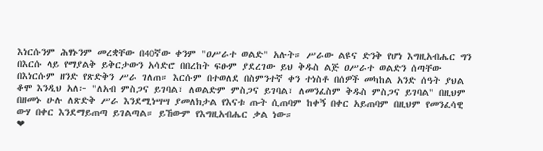እነርሱንም ሕፃኑንም መረቋቸው በ40ኛው ቀንም "ዐሥራተ ወልድ" አሉት። ሥራው ልዩና ድንቅ የሆነ እግዚአብሔር ግን በእርሱ ላይ የማያልቅ ይቅርታውን አሳድሮ በበረከት ፍፁም ያደረገው ይህ ቅዱስ ልጅ ዐሥራተ ወልድን ሰጣቸው በእነርሱም ዘንድ የጽድቅን ሥራ ገለጠ። እርሱም በተወለደ በስምንተኛ ቀን ተነስቶ በሰዎች መካከል አንድ ሰዓት ያህል ቆሞ እንዲህ አለ፦ "ለአብ ምስጋና ይገባል፣ ለወልድም ምስጋና ይገባል፣ ለመንፈስም ቅዱስ ምስጋና ይገባል" በዚህም በዘመኑ ሁሉ ለጽድቅ ሥራ እንደሚነሣሣ ያመለክታል የእናቱ ጡት ሲጠባም ከቀኝ በቀር አይጠባም በዚህም የመንፈሳዊ ውሃ በቀር እንደማይጠጣ ይገልጣል። ይኸውም የእግዚአብሔር ቃል ነው።
❤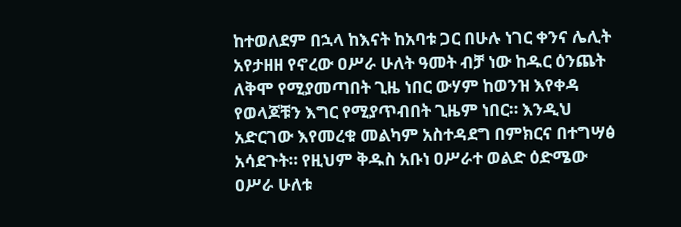ከተወለደም በኋላ ከእናት ከአባቱ ጋር በሁሉ ነገር ቀንና ሌሊት አየታዘዘ የኖረው ዐሥራ ሁለት ዓመት ብቻ ነው ከዱር ዕንጨት ለቅሞ የሚያመጣበት ጊዜ ነበር ውሃም ከወንዝ እየቀዳ የወላጆቹን እግር የሚያጥብበት ጊዜም ነበር። እንዲህ አድርገው እየመረቁ መልካም አስተዳደግ በምክርና በተግሣፅ አሳደጉት። የዚህም ቅዱስ አቡነ ዐሥራተ ወልድ ዕድሜው ዐሥራ ሁለቱ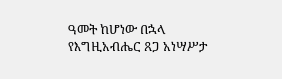ዓመት ከሆነው በኋላ የእግዚአብሔር ጸጋ አነሣሥታ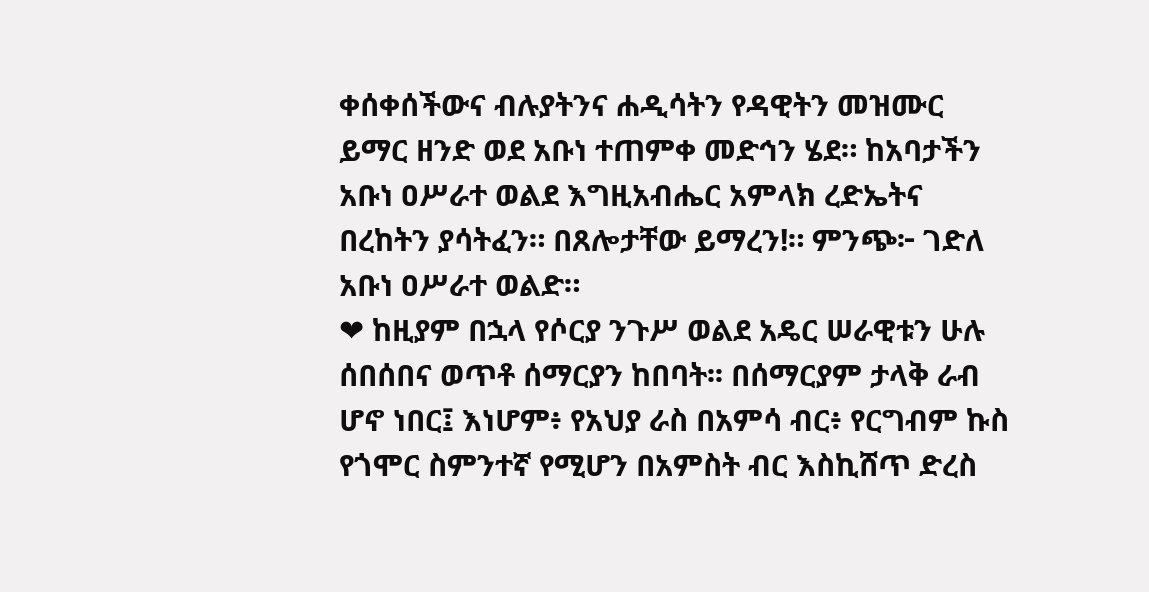ቀሰቀሰችውና ብሉያትንና ሐዲሳትን የዳዊትን መዝሙር ይማር ዘንድ ወደ አቡነ ተጠምቀ መድኅን ሄደ። ከአባታችን አቡነ ዐሥራተ ወልደ እግዚአብሔር አምላክ ረድኤትና በረከትን ያሳትፈን። በጸሎታቸው ይማረን!። ምንጭ፦ ገድለ አቡነ ዐሥራተ ወልድ።
❤ ከዚያም በኋላ የሶርያ ንጉሥ ወልደ አዴር ሠራዊቱን ሁሉ ሰበሰበና ወጥቶ ሰማርያን ከበባት፡፡ በሰማርያም ታላቅ ራብ ሆኖ ነበር፤ እነሆም፥ የአህያ ራስ በአምሳ ብር፥ የርግብም ኩስ የጎሞር ስምንተኛ የሚሆን በአምስት ብር እስኪሸጥ ድረስ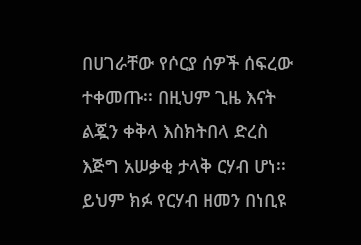በሀገራቸው የሶርያ ሰዎች ሰፍረው ተቀመጡ፡፡ በዚህም ጊዜ እናት ልጇን ቀቅላ እስክትበላ ድረስ እጅግ አሠቃቂ ታላቅ ርሃብ ሆነ፡፡ ይህም ክፉ የርሃብ ዘመን በነቢዩ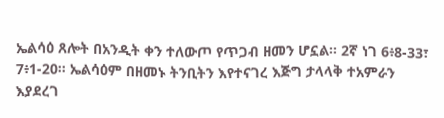ኤልሳዕ ጸሎት በአንዲት ቀን ተለውጦ የጥጋብ ዘመን ሆኗል፡፡ 2ኛ ነገ 6፥8-33፣ 7፥1-20፡፡ ኤልሳዕም በዘመኑ ትንቢትን እየተናገረ እጅግ ታላላቅ ተአምራን እያደረገ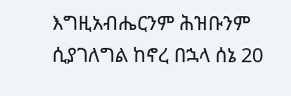እግዚአብሔርንም ሕዝቡንም ሲያገለግል ከኖረ በኋላ ሰኔ 20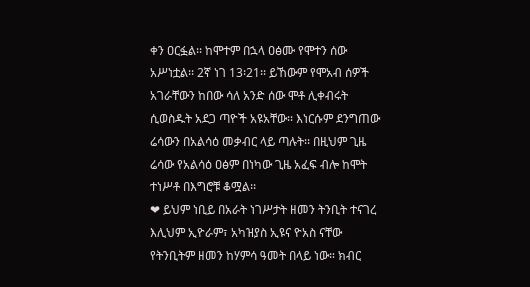ቀን ዐርፏል፡፡ ከሞተም በኋላ ዐፅሙ የሞተን ሰው አሥነቷል፡፡ 2ኛ ነገ 13፡21፡፡ ይኸውም የሞአብ ሰዎች አገራቸውን ከበው ሳለ አንድ ሰው ሞቶ ሊቀብሩት ሲወስዱት አደጋ ጣዮች አዩአቸው፡፡ እነርሱም ደንግጠው ሬሳውን በአልሳዕ መቃብር ላይ ጣሉት፡፡ በዚህም ጊዜ ሬሳው የአልሳዕ ዐፅም በነካው ጊዜ አፈፍ ብሎ ከሞት ተነሥቶ በእግሮቹ ቆሟል፡፡
❤ ይህም ነቢይ በአራት ነገሥታት ዘመን ትንቢት ተናገረ እሊህም ኢዮራም፣ አካዝያስ ኢዩና ዮአስ ናቸው የትንቢትም ዘመን ከሃምሳ ዓመት በላይ ነው። ክብር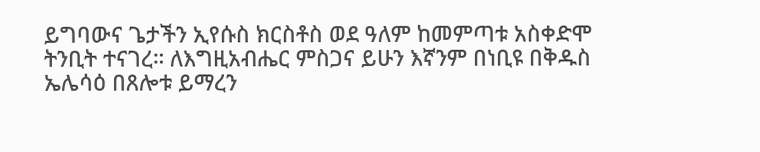ይግባውና ጌታችን ኢየሱስ ክርስቶስ ወደ ዓለም ከመምጣቱ አስቀድሞ ትንቢት ተናገረ። ለእግዚአብሔር ምስጋና ይሁን እኛንም በነቢዩ በቅዱስ ኤሌሳዕ በጸሎቱ ይማረን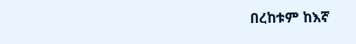በረከቱም ከእኛ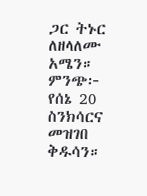ጋር ትኑር ለዘላለሙ አሜን። ምንጭ፦ የሰኔ 20 ስንክሳርና መዝገበ ቅዱሳን።